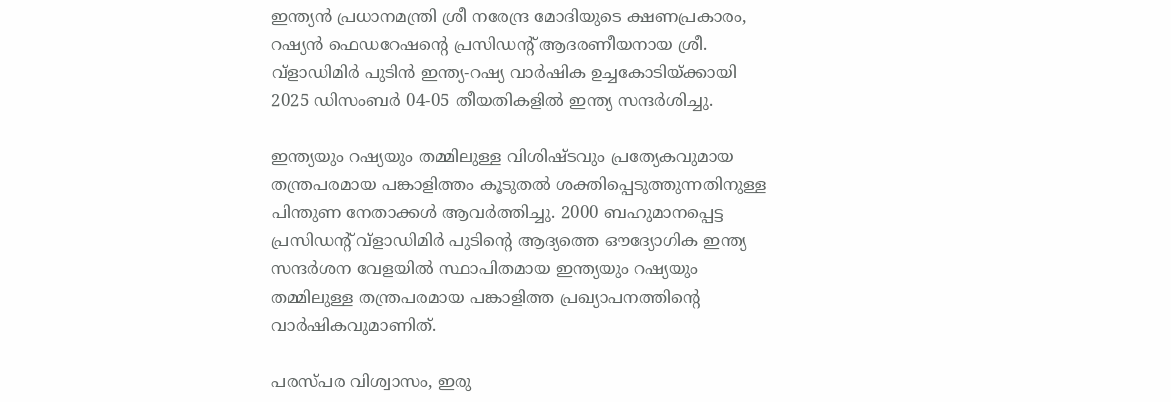ഇന്ത്യന്‍ പ്രധാനമന്ത്രി ശ്രീ നരേന്ദ്ര മോദിയുടെ ക്ഷണപ്രകാരം, റഷ്യന്‍ ഫെഡറേഷന്റെ പ്രസിഡന്റ് ആദരണീയനായ ശ്രീ. വ്ളാഡിമിര്‍ പുടിൻ ഇന്ത്യ-റഷ്യ വാര്‍ഷിക ഉച്ചകോടിയ്ക്കായി 2025 ഡിസംബര്‍ 04-05 തീയതികളില്‍ ഇന്ത്യ സന്ദര്‍ശിച്ചു.

ഇന്ത്യയും റഷ്യയും തമ്മിലുള്ള വിശിഷ്ടവും പ്രത്യേകവുമായ തന്ത്രപരമായ പങ്കാളിത്തം കൂടുതല്‍ ശക്തിപ്പെടുത്തുന്നതിനുള്ള പിന്തുണ നേതാക്കള്‍ ആവര്‍ത്തിച്ചു. 2000 ബഹുമാനപ്പെട്ട പ്രസിഡന്റ് വ്ളാഡിമിര്‍ പുടിന്റെ ആദ്യത്തെ ഔദ്യോഗിക ഇന്ത്യ സന്ദര്‍ശന വേളയില്‍ സ്ഥാപിതമായ ഇന്ത്യയും റഷ്യയും തമ്മിലുള്ള തന്ത്രപരമായ പങ്കാളിത്ത പ്രഖ്യാപനത്തിന്റെ വാര്‍ഷികവുമാണിത്.

പരസ്പര വിശ്വാസം, ഇരു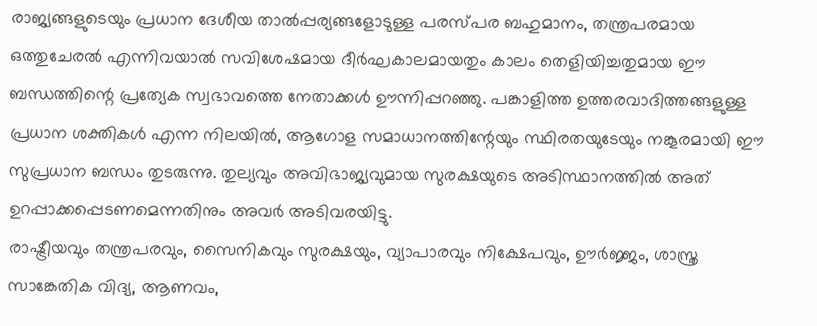രാജ്യങ്ങളുടെയും പ്രധാന ദേശീയ താല്‍പ്പര്യങ്ങളോടുള്ള പരസ്പര ബഹുമാനം, തന്ത്രപരമായ ഒത്തുചേരല്‍ എന്നിവയാല്‍ സവിശേഷമായ ദീര്‍ഘകാലമായതും കാലം തെളിയിച്ചതുമായ ഈ ബന്ധത്തിന്റെ പ്രത്യേക സ്വഭാവത്തെ നേതാക്കള്‍ ഊന്നിപ്പറഞ്ഞു. പങ്കാളിത്ത ഉത്തരവാദിത്തങ്ങളുള്ള പ്രധാന ശക്തികള്‍ എന്ന നിലയില്‍, ആഗോള സമാധാനത്തിന്റേയും സ്ഥിരതയുടേയും നങ്കൂരമായി ഈ സുപ്രധാന ബന്ധം തുടരുന്നു. തുല്യവും അവിഭാജ്യവുമായ സുരക്ഷയുടെ അടിസ്ഥാനത്തില്‍ അത് ഉറപ്പാക്കപ്പെടണമെന്നതിനും അവര്‍ അടിവരയിട്ടു.
രാഷ്ട്രീയവും തന്ത്രപരവും, സൈനികവും സുരക്ഷയും, വ്യാപാരവും നിക്ഷേപവും, ഊര്‍ജ്ജം, ശാസ്ത്ര സാങ്കേതിക വിദ്യ, ആണവം,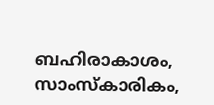ബഹിരാകാശം, സാംസ്‌കാരികം,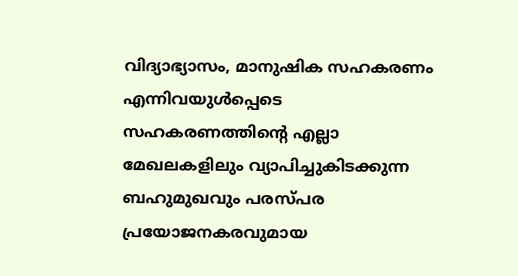വിദ്യാഭ്യാസം, മാനുഷിക സഹകരണം എന്നിവയുള്‍പ്പെടെ സഹകരണത്തിന്റെ എല്ലാ മേഖലകളിലും വ്യാപിച്ചുകിടക്കുന്ന ബഹുമുഖവും പരസ്പര പ്രയോജനകരവുമായ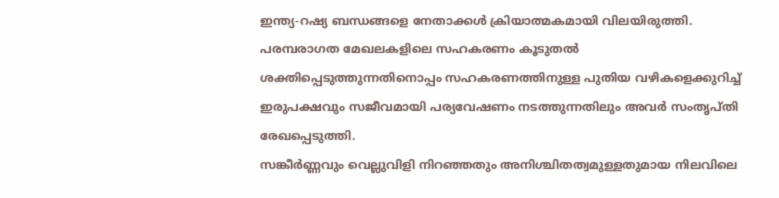ഇന്ത്യ-റഷ്യ ബന്ധങ്ങളെ നേതാക്കള്‍ ക്രിയാത്മകമായി വിലയിരുത്തി. പരമ്പരാഗത മേഖലകളിലെ സഹകരണം കൂടുതല്‍ ശക്തിപ്പെടുത്തുന്നതിനൊപ്പം സഹകരണത്തിനുള്ള പുതിയ വഴികളെക്കുറിച്ച് ഇരുപക്ഷവും സജീവമായി പര്യവേഷണം നടത്തുന്നതിലും അവര്‍ സംതൃപ്തി രേഖപ്പെടുത്തി.
സങ്കീര്‍ണ്ണവും വെല്ലുവിളി നിറഞ്ഞതും അനിശ്ചിതത്വമുള്ളതുമായ നിലവിലെ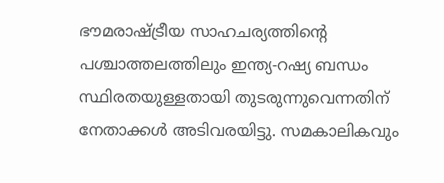ഭൗമരാഷ്ട്രീയ സാഹചര്യത്തിന്റെ പശ്ചാത്തലത്തിലും ഇന്ത്യ-റഷ്യ ബന്ധം സ്ഥിരതയുള്ളതായി തുടരുന്നുവെന്നതിന് നേതാക്കള്‍ അടിവരയിട്ടു. സമകാലികവും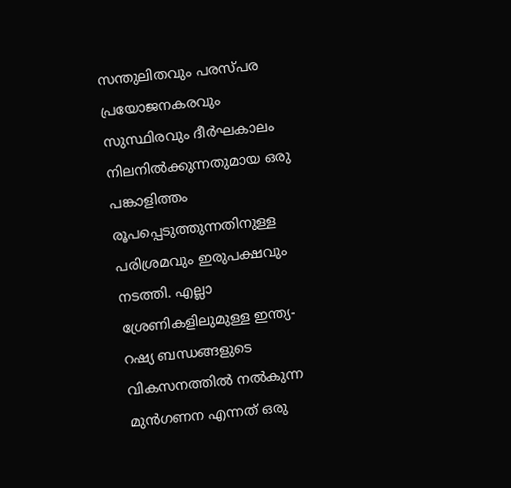സന്തുലിതവും പരസ്പര പ്രയോജനകരവും സുസ്ഥിരവും ദീര്‍ഘകാലം നിലനില്‍ക്കുന്നതുമായ ഒരു പങ്കാളിത്തം രൂപപ്പെടുത്തുന്നതിനുള്ള പരിശ്രമവും ഇരുപക്ഷവും നടത്തി. എല്ലാ ശ്രേണികളിലുമുള്ള ഇന്ത്യ-റഷ്യ ബന്ധങ്ങളുടെ വികസനത്തിൽ നൽകുന്ന മുന്‍ഗണന എന്നത് ഒരു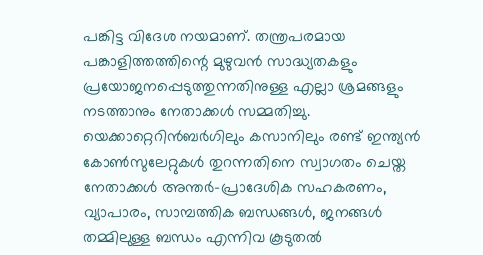പങ്കിട്ട വിദേശ നയമാണ്. തന്ത്രപരമായ പങ്കാളിത്തത്തിന്റെ മുഴുവന്‍ സാദ്ധ്യതകളും പ്രയോജനപ്പെടുത്തുന്നതിനുള്ള എല്ലാ ശ്രമങ്ങളും നടത്താനും നേതാക്കള്‍ സമ്മതിച്ചു.
യെക്കാറ്റെറിന്‍ബര്‍ഗിലും കസാനിലും രണ്ട് ഇന്ത്യന്‍ കോണ്‍സുലേറ്റുകള്‍ തുറന്നതിനെ സ്വാഗതം ചെയ്ത നേതാക്കള്‍ അന്തര്‍-പ്രാദേശിക സഹകരണം, വ്യാപാരം, സാമ്പത്തിക ബന്ധങ്ങള്‍, ജനങ്ങള്‍ തമ്മിലുള്ള ബന്ധം എന്നിവ കൂടുതല്‍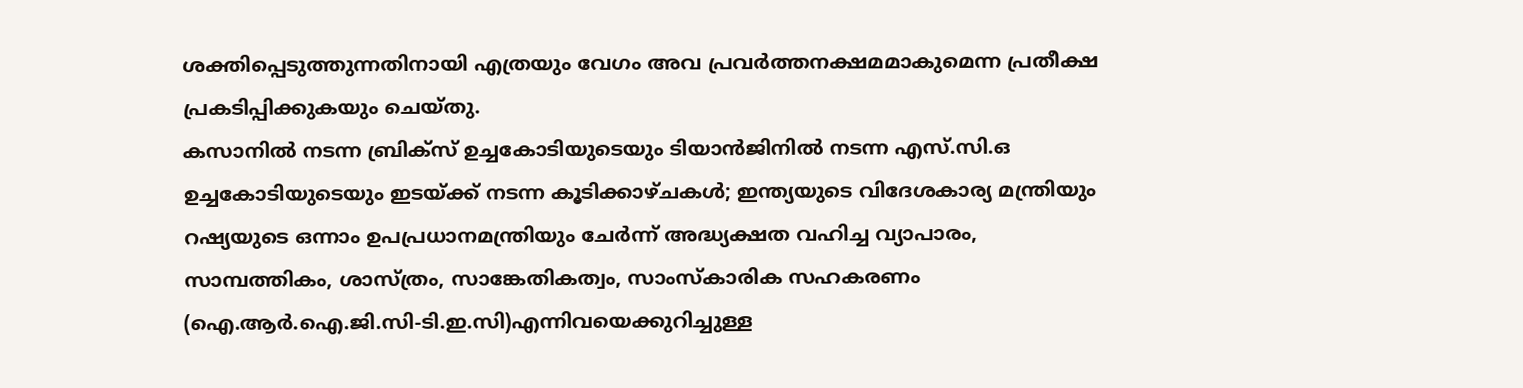ശക്തിപ്പെടുത്തുന്നതിനായി എത്രയും വേഗം അവ പ്രവര്‍ത്തനക്ഷമമാകുമെന്ന പ്രതീക്ഷ പ്രകടിപ്പിക്കുകയും ചെയ്തു.
കസാനില്‍ നടന്ന ബ്രിക്‌സ് ഉച്ചകോടിയുടെയും ടിയാന്‍ജിനില്‍ നടന്ന എസ്.സി.ഒ ഉച്ചകോടിയുടെയും ഇടയ്ക്ക് നടന്ന കൂടിക്കാഴ്ചകള്‍; ഇന്ത്യയുടെ വിദേശകാര്യ മന്ത്രിയും റഷ്യയുടെ ഒന്നാം ഉപപ്രധാനമന്ത്രിയും ചേര്‍ന്ന് അദ്ധ്യക്ഷത വഹിച്ച വ്യാപാരം, സാമ്പത്തികം, ശാസ്ത്രം, സാങ്കേതികത്വം, സാംസ്‌കാരിക സഹകരണം (ഐ.ആര്‍.ഐ.ജി.സി-ടി.ഇ.സി)എന്നിവയെക്കുറിച്ചുള്ള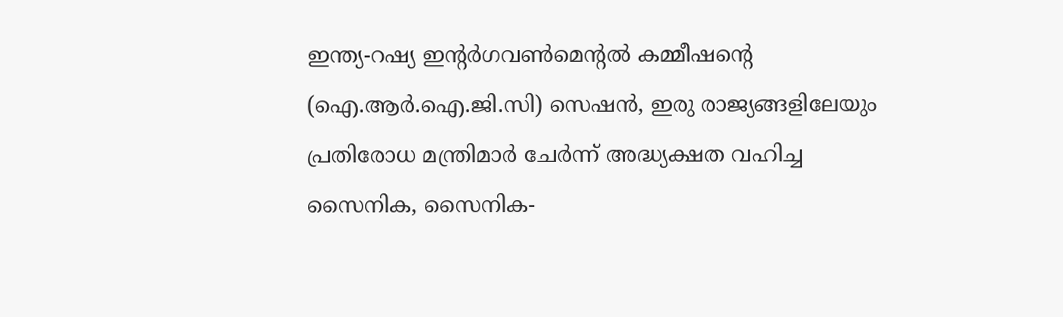ഇന്ത്യ-റഷ്യ ഇന്റര്‍ഗവണ്‍മെന്റല്‍ കമ്മീഷന്റെ (ഐ.ആര്‍.ഐ.ജി.സി) സെഷന്‍, ഇരു രാജ്യങ്ങളിലേയും പ്രതിരോധ മന്ത്രിമാര്‍ ചേര്‍ന്ന് അദ്ധ്യക്ഷത വഹിച്ച സൈനിക, സൈനിക-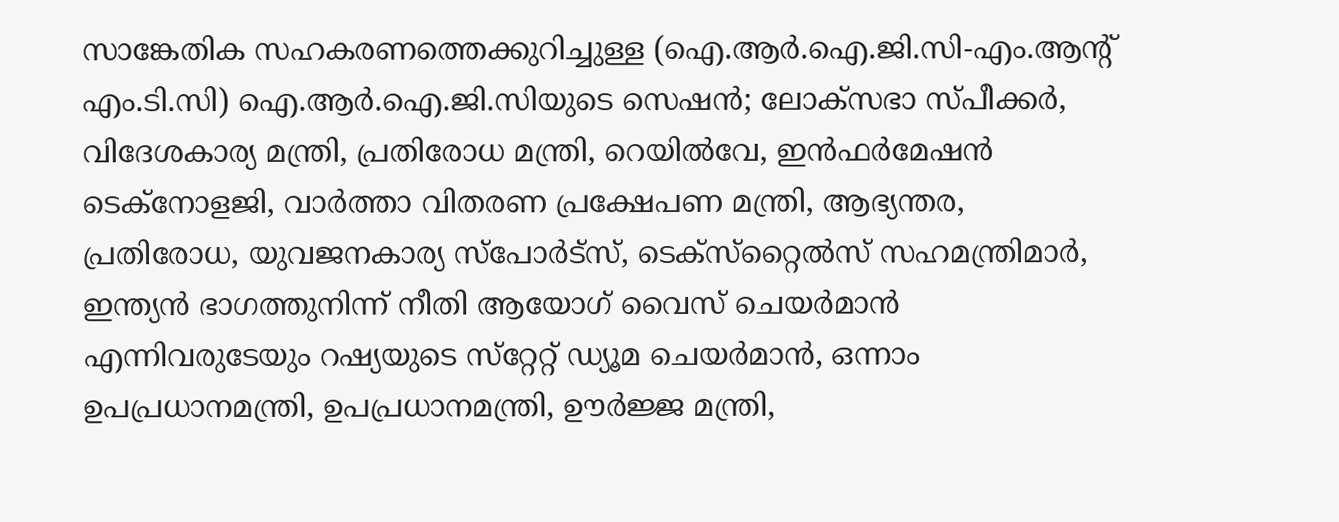സാങ്കേതിക സഹകരണത്തെക്കുറിച്ചുള്ള (ഐ.ആര്‍.ഐ.ജി.സി-എം.ആന്റ് എം.ടി.സി) ഐ.ആര്‍.ഐ.ജി.സിയുടെ സെഷന്‍; ലോക്സഭാ സ്പീക്കര്‍, വിദേശകാര്യ മന്ത്രി, പ്രതിരോധ മന്ത്രി, റെയില്‍വേ, ഇന്‍ഫര്‍മേഷന്‍ ടെക്നോളജി, വാർത്താ വിതരണ പ്രക്ഷേപണ മന്ത്രി, ആഭ്യന്തര, പ്രതിരോധ, യുവജനകാര്യ സ്പോര്‍ട്സ്, ടെക്സ്‌റ്റൈല്‍സ് സഹമന്ത്രിമാര്‍, ഇന്ത്യന്‍ ഭാഗത്തുനിന്ന് നീതി ആയോഗ് വൈസ് ചെയര്‍മാന്‍ എന്നിവരുടേയും റഷ്യയുടെ സ്‌റ്റേറ്റ് ഡ്യൂമ ചെയര്‍മാന്‍, ഒന്നാം ഉപപ്രധാനമന്ത്രി, ഉപപ്രധാനമന്ത്രി, ഊര്‍ജ്ജ മന്ത്രി,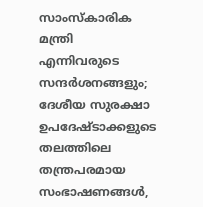സാംസ്‌കാരിക മന്ത്രി എന്നിവരുടെ സന്ദര്‍ശനങ്ങളും; ദേശീയ സുരക്ഷാ ഉപദേഷ്ടാക്കളുടെ തലത്തിലെ തന്ത്രപരമായ സംഭാഷണങ്ങള്‍,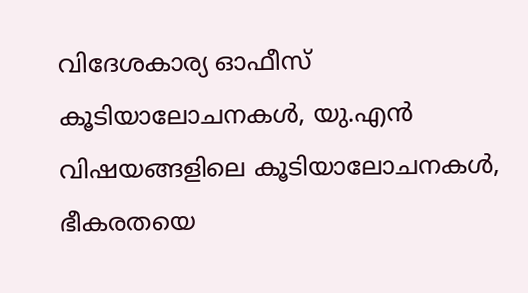വിദേശകാര്യ ഓഫീസ് കൂടിയാലോചനകള്‍, യു.എന്‍ വിഷയങ്ങളിലെ കൂടിയാലോചനകള്‍, ഭീകരതയെ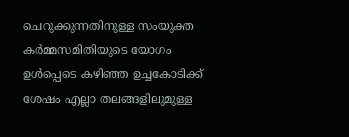ചെറുക്കുന്നതിനുള്ള സംയുക്ത കര്‍മ്മസമിതിയുടെ യോഗം ഉള്‍പ്പെടെ കഴിഞ്ഞ ഉച്ചകോടിക്ക് ശേഷം എല്ലാ തലങ്ങളിലുമുള്ള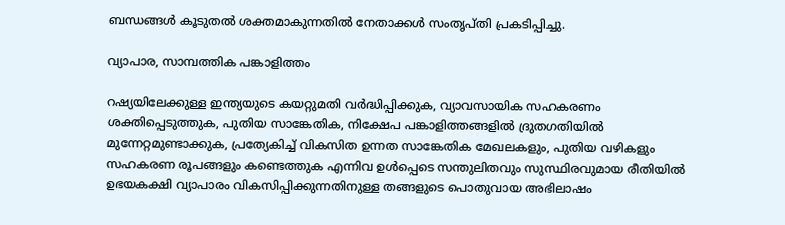ബന്ധങ്ങള്‍ കൂടുതല്‍ ശക്തമാകുന്നതില്‍ നേതാക്കള്‍ സംതൃപ്തി പ്രകടിപ്പിച്ചു.

വ്യാപാര, സാമ്പത്തിക പങ്കാളിത്തം

റഷ്യയിലേക്കുള്ള ഇന്ത്യയുടെ കയറ്റുമതി വര്‍ദ്ധിപ്പിക്കുക, വ്യാവസായിക സഹകരണം ശക്തിപ്പെടുത്തുക, പുതിയ സാങ്കേതിക, നിക്ഷേപ പങ്കാളിത്തങ്ങളില്‍ ദ്രുതഗതിയില്‍ മുന്നേറ്റമുണ്ടാക്കുക, പ്രത്യേകിച്ച് വികസിത ഉന്നത സാങ്കേതിക മേഖലകളും, പുതിയ വഴികളും സഹകരണ രൂപങ്ങളും കണ്ടെത്തുക എന്നിവ ഉള്‍പ്പെടെ സന്തുലിതവും സുസ്ഥിരവുമായ രീതിയില്‍ ഉഭയകക്ഷി വ്യാപാരം വികസിപ്പിക്കുന്നതിനുള്ള തങ്ങളുടെ പൊതുവായ അഭിലാഷം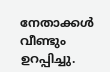നേതാക്കള്‍ വീണ്ടും ഉറപ്പിച്ചു.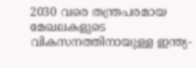2030 വരെ തന്ത്രപരമായ മേഖലകളുടെ വികസനത്തിനായുള്ള ഇന്ത്യ-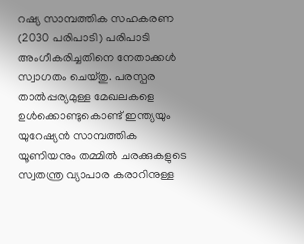റഷ്യ സാമ്പത്തിക സഹകരണ (2030 പരിപാടി) പരിപാടി അംഗീകരിച്ചതിനെ നേതാക്കള്‍ സ്വാഗതം ചെയ്തു. പരസ്പര താല്‍പ്പര്യമുള്ള മേഖലകളെ ഉള്‍ക്കൊണ്ടുകൊണ്ട് ഇന്ത്യയും യുറേഷ്യന്‍ സാമ്പത്തിക യൂണിയനും തമ്മില്‍ ചരക്കുകളുടെ സ്വതന്ത്ര വ്യാപാര കരാറിനുള്ള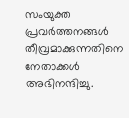സംയുക്ത പ്രവര്‍ത്തനങ്ങള്‍ തീവ്രമാക്കുന്നതിനെ നേതാക്കള്‍ അഭിനന്ദിച്ചു.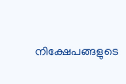നിക്ഷേപങ്ങളുടെ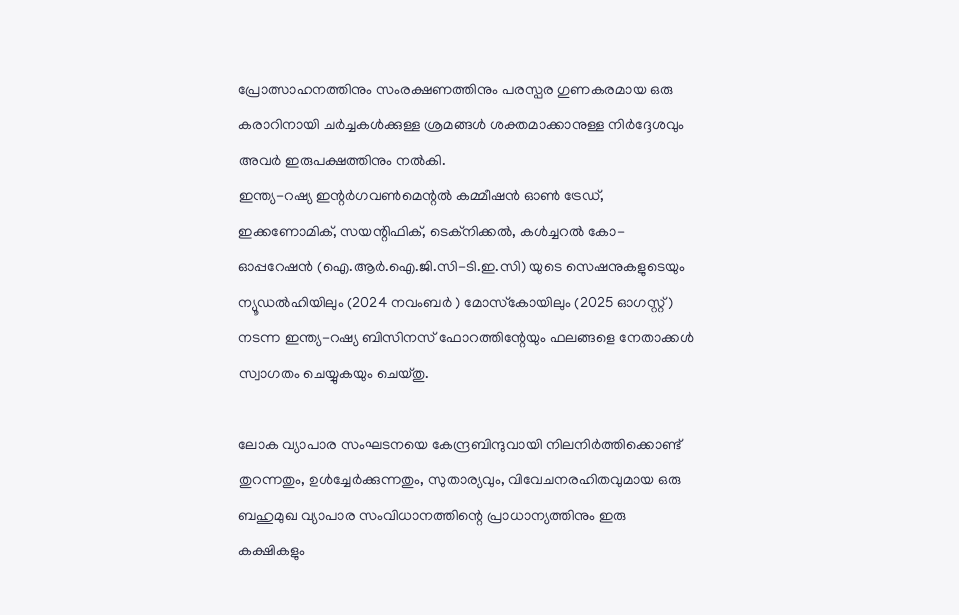പ്രോത്സാഹനത്തിനും സംരക്ഷണത്തിനും പരസ്പര ഗുണകരമായ ഒരു കരാറിനായി ചര്‍ച്ചകള്‍ക്കുള്ള ശ്രമങ്ങള്‍ ശക്തമാക്കാനുള്ള നിര്‍ദ്ദേശവും അവര്‍ ഇരുപക്ഷത്തിനും നല്‍കി.
ഇന്ത്യ-റഷ്യ ഇന്റര്‍ഗവണ്‍മെന്റല്‍ കമ്മീഷന്‍ ഓണ്‍ ട്രേഡ്, ഇക്കണോമിക്, സയന്റിഫിക്, ടെക്‌നിക്കല്‍, കള്‍ച്ചറല്‍ കോ-ഓപ്പറേഷന്‍ (ഐ.ആര്‍.ഐ.ജി.സി-ടി.ഇ.സി) യുടെ സെഷനുകളുടെയും ന്യൂഡല്‍ഹിയിലും (2024 നവംബര്‍ ) മോസ്‌കോയിലും (2025 ഓഗസ്റ്റ് ) നടന്ന ഇന്ത്യ-റഷ്യ ബിസിനസ് ഫോറത്തിന്റേയും ഫലങ്ങളെ നേതാക്കള്‍ സ്വാഗതം ചെയ്യുകയും ചെയ്തു.

ലോക വ്യാപാര സംഘടനയെ കേന്ദ്രബിന്ദുവായി നിലനിര്‍ത്തിക്കൊണ്ട് തുറന്നതും, ഉള്‍ച്ചേര്‍ക്കുന്നതും, സുതാര്യവും, വിവേചനരഹിതവുമായ ഒരു ബഹുമുഖ വ്യാപാര സംവിധാനത്തിന്റെ പ്രാധാന്യത്തിനും ഇരു കക്ഷികളും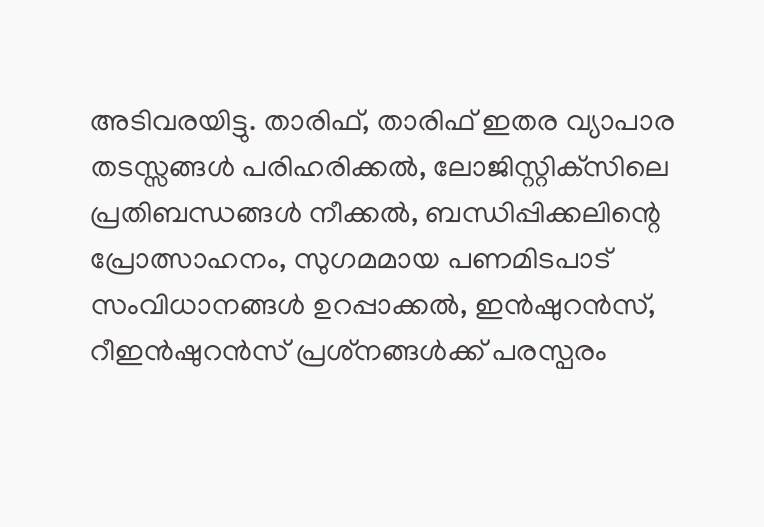അടിവരയിട്ടു. താരിഫ്, താരിഫ് ഇതര വ്യാപാര തടസ്സങ്ങള്‍ പരിഹരിക്കല്‍, ലോജിസ്റ്റിക്‌സിലെ പ്രതിബന്ധങ്ങള്‍ നീക്കല്‍, ബന്ധിപ്പിക്കലിന്റെ പ്രോത്സാഹനം, സുഗമമായ പണമിടപാട് സംവിധാനങ്ങള്‍ ഉറപ്പാക്കല്‍, ഇന്‍ഷുറന്‍സ്, റീഇന്‍ഷുറന്‍സ് പ്രശ്‌നങ്ങള്‍ക്ക് പരസ്പരം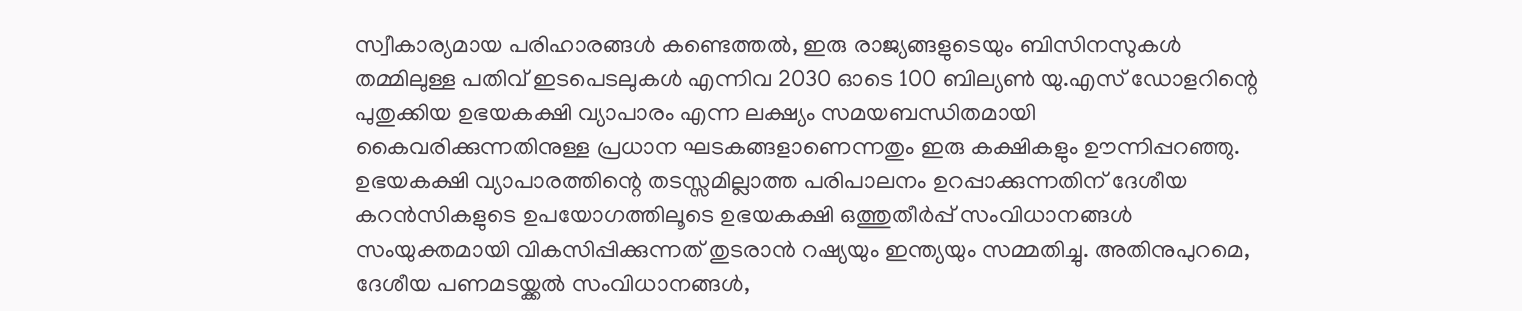സ്വീകാര്യമായ പരിഹാരങ്ങള്‍ കണ്ടെത്തല്‍, ഇരു രാജ്യങ്ങളുടെയും ബിസിനസുകള്‍ തമ്മിലുള്ള പതിവ് ഇടപെടലുകള്‍ എന്നിവ 2030 ഓടെ 100 ബില്യണ്‍ യു.എസ് ഡോളറിന്റെ പുതുക്കിയ ഉഭയകക്ഷി വ്യാപാരം എന്ന ലക്ഷ്യം സമയബന്ധിതമായി കൈവരിക്കുന്നതിനുള്ള പ്രധാന ഘടകങ്ങളാണെന്നതും ഇരു കക്ഷികളും ഊന്നിപ്പറഞ്ഞു.
ഉഭയകക്ഷി വ്യാപാരത്തിന്റെ തടസ്സമില്ലാത്ത പരിപാലനം ഉറപ്പാക്കുന്നതിന് ദേശീയ കറന്‍സികളുടെ ഉപയോഗത്തിലൂടെ ഉഭയകക്ഷി ഒത്തുതീര്‍പ്പ് സംവിധാനങ്ങള്‍ സംയുക്തമായി വികസിപ്പിക്കുന്നത് തുടരാന്‍ റഷ്യയും ഇന്ത്യയും സമ്മതിച്ചു. അതിനുപുറമെ, ദേശീയ പണമടയ്ക്കല്‍ സംവിധാനങ്ങള്‍,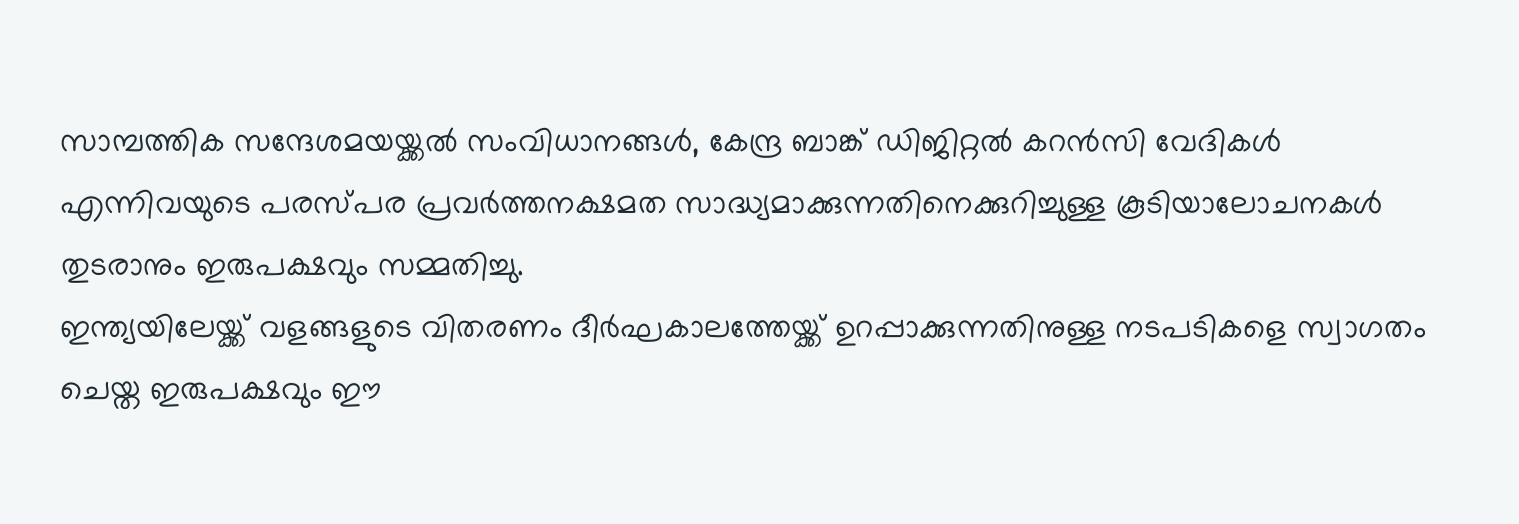സാമ്പത്തിക സന്ദേശമയയ്ക്കല്‍ സംവിധാനങ്ങള്‍, കേന്ദ്ര ബാങ്ക് ഡിജിറ്റല്‍ കറന്‍സി വേദികള്‍ എന്നിവയുടെ പരസ്പര പ്രവര്‍ത്തനക്ഷമത സാദ്ധ്യമാക്കുന്നതിനെക്കുറിച്ചുള്ള കൂടിയാലോചനകള്‍ തുടരാനും ഇരുപക്ഷവും സമ്മതിച്ചു.
ഇന്ത്യയിലേയ്ക്ക് വളങ്ങളുടെ വിതരണം ദീര്‍ഘകാലത്തേയ്ക്ക് ഉറപ്പാക്കുന്നതിനുള്ള നടപടികളെ സ്വാഗതം ചെയ്ത ഇരുപക്ഷവും ഈ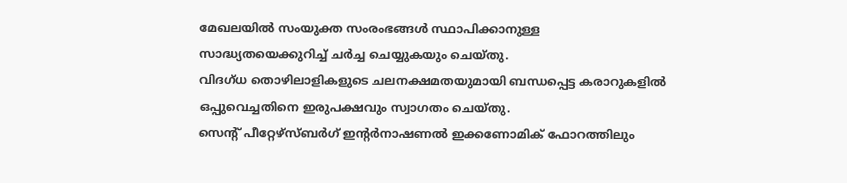മേഖലയില്‍ സംയുക്ത സംരംഭങ്ങള്‍ സ്ഥാപിക്കാനുള്ള സാദ്ധ്യതയെക്കുറിച്ച് ചര്‍ച്ച ചെയ്യുകയും ചെയ്തു.
വിദഗ്ധ തൊഴിലാളികളുടെ ചലനക്ഷമതയുമായി ബന്ധപ്പെട്ട കരാറുകളില്‍ ഒപ്പുവെച്ചതിനെ ഇരുപക്ഷവും സ്വാഗതം ചെയ്തു.
സെന്റ് പീറ്റേഴ്സ്ബര്‍ഗ് ഇന്റര്‍നാഷണല്‍ ഇക്കണോമിക് ഫോറത്തിലും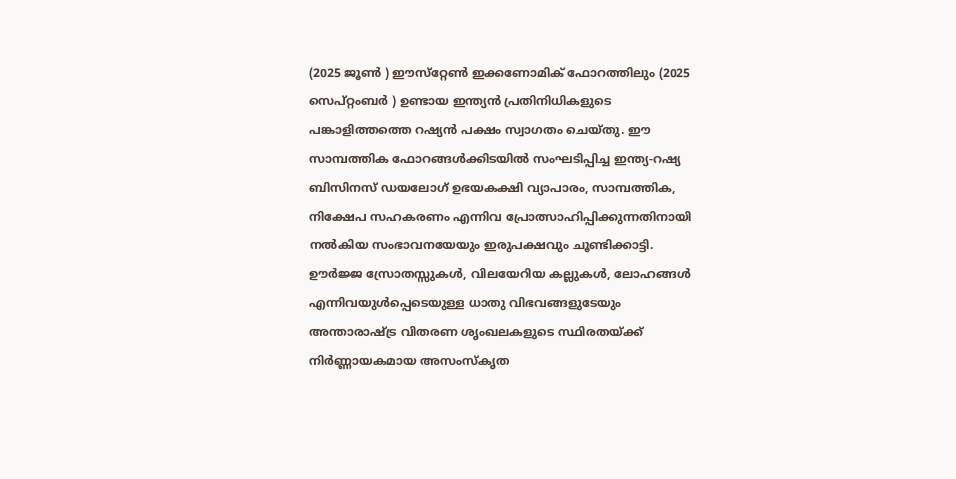(2025 ജൂണ്‍ ) ഈസ്‌റ്റേണ്‍ ഇക്കണോമിക് ഫോറത്തിലും (2025 സെപ്റ്റംബര്‍ ) ഉണ്ടായ ഇന്ത്യന്‍ പ്രതിനിധികളുടെ പങ്കാളിത്തത്തെ റഷ്യന്‍ പക്ഷം സ്വാഗതം ചെയ്തു. ഈ സാമ്പത്തിക ഫോറങ്ങള്‍ക്കിടയില്‍ സംഘടിപ്പിച്ച ഇന്ത്യ-റഷ്യ ബിസിനസ് ഡയലോഗ് ഉഭയകക്ഷി വ്യാപാരം, സാമ്പത്തിക, നിക്ഷേപ സഹകരണം എന്നിവ പ്രോത്സാഹിപ്പിക്കുന്നതിനായി നല്‍കിയ സംഭാവനയേയും ഇരുപക്ഷവും ചൂണ്ടിക്കാട്ടി.
ഊര്‍ജ്ജ സ്രോതസ്സുകള്‍, വിലയേറിയ കല്ലുകള്‍, ലോഹങ്ങള്‍ എന്നിവയുള്‍പ്പെടെയുള്ള ധാതു വിഭവങ്ങളുടേയും അന്താരാഷ്ട്ര വിതരണ ശൃംഖലകളുടെ സ്ഥിരതയ്ക്ക് നിര്‍ണ്ണായകമായ അസംസ്‌കൃത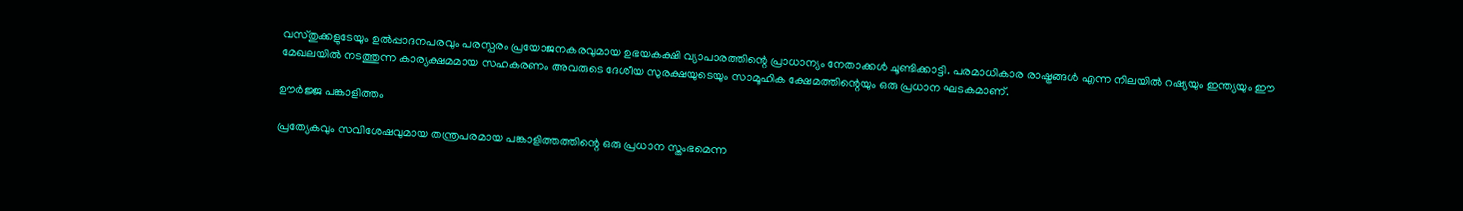വസ്തുക്കളുടേയും ഉല്‍പ്പാദനപരവും പരസ്പരം പ്രയോജനകരവുമായ ഉഭയകക്ഷി വ്യാപാരത്തിന്റെ പ്രാധാന്യം നേതാക്കള്‍ ചൂണ്ടിക്കാട്ടി. പരമാധികാര രാഷ്ട്രങ്ങള്‍ എന്ന നിലയില്‍ റഷ്യയും ഇന്ത്യയും ഈ മേഖലയില്‍ നടത്തുന്ന കാര്യക്ഷമമായ സഹകരണം അവരുടെ ദേശീയ സുരക്ഷയുടെയും സാമൂഹിക ക്ഷേമത്തിന്റെയും ഒരു പ്രധാന ഘടകമാണ്.

ഊര്‍ജ്ജ പങ്കാളിത്തം

പ്രത്യേകവും സവിശേഷവുമായ തന്ത്രപരമായ പങ്കാളിത്തത്തിന്റെ ഒരു പ്രധാന സ്തംഭമെന്ന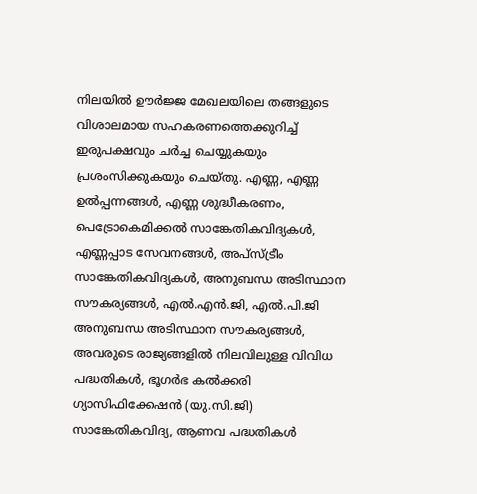നിലയില്‍ ഊര്‍ജ്ജ മേഖലയിലെ തങ്ങളുടെ വിശാലമായ സഹകരണത്തെക്കുറിച്ച് ഇരുപക്ഷവും ചര്‍ച്ച ചെയ്യുകയും പ്രശംസിക്കുകയും ചെയ്തു. എണ്ണ, എണ്ണ ഉല്‍പ്പന്നങ്ങള്‍, എണ്ണ ശുദ്ധീകരണം, പെട്രോകെമിക്കല്‍ സാങ്കേതികവിദ്യകള്‍, എണ്ണപ്പാട സേവനങ്ങള്‍, അപ്സ്ട്രീം സാങ്കേതികവിദ്യകള്‍, അനുബന്ധ അടിസ്ഥാന സൗകര്യങ്ങള്‍, എല്‍.എന്‍.ജി, എല്‍.പി.ജി അനുബന്ധ അടിസ്ഥാന സൗകര്യങ്ങള്‍, അവരുടെ രാജ്യങ്ങളില്‍ നിലവിലുള്ള വിവിധ പദ്ധതികള്‍, ഭൂഗര്‍ഭ കല്‍ക്കരി ഗ്യാസിഫിക്കേഷന്‍ (യു.സി.ജി) സാങ്കേതികവിദ്യ, ആണവ പദ്ധതികള്‍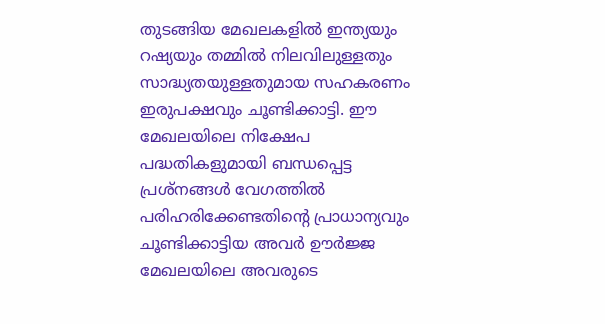തുടങ്ങിയ മേഖലകളില്‍ ഇന്ത്യയും റഷ്യയും തമ്മില്‍ നിലവിലുള്ളതും സാദ്ധ്യതയുള്ളതുമായ സഹകരണം ഇരുപക്ഷവും ചൂണ്ടിക്കാട്ടി. ഈ മേഖലയിലെ നിക്ഷേപ പദ്ധതികളുമായി ബന്ധപ്പെട്ട പ്രശ്‌നങ്ങള്‍ വേഗത്തില്‍ പരിഹരിക്കേണ്ടതിന്റെ പ്രാധാന്യവും ചൂണ്ടിക്കാട്ടിയ അവര്‍ ഊര്‍ജ്ജ മേഖലയിലെ അവരുടെ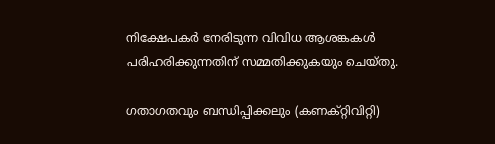നിക്ഷേപകര്‍ നേരിടുന്ന വിവിധ ആശങ്കകള്‍ പരിഹരിക്കുന്നതിന് സമ്മതിക്കുകയും ചെയ്തു.

ഗതാഗതവും ബന്ധിപ്പിക്കലും (കണക്റ്റിവിറ്റി)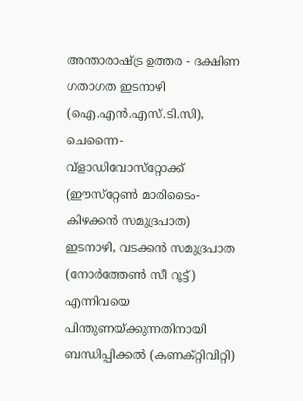അന്താരാഷ്ട്ര ഉത്തര - ദക്ഷിണ ഗതാഗത ഇടനാഴി (ഐ.എന്‍.എസ്.ടി.സി), ചെന്നൈ-വ്ളാഡിവോസ്‌റ്റോക്ക് (ഈസ്‌റ്റേണ്‍ മാരിടൈം-കിഴക്കന്‍ സമുദ്രപാത) ഇടനാഴി, വടക്കന്‍ സമുദ്രപാത (നോര്‍ത്തേണ്‍ സീ റൂട്ട്) എന്നിവയെ പിന്തുണയ്ക്കുന്നതിനായി ബന്ധിപ്പിക്കല്‍ (കണക്റ്റിവിറ്റി)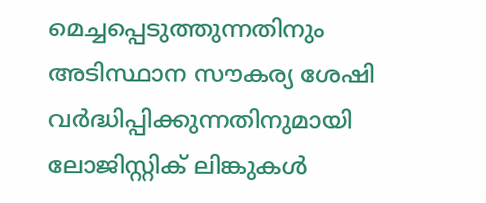മെച്ചപ്പെടുത്തുന്നതിനും അടിസ്ഥാന സൗകര്യ ശേഷി വര്‍ദ്ധിപ്പിക്കുന്നതിനുമായി ലോജിസ്റ്റിക് ലിങ്കുകള്‍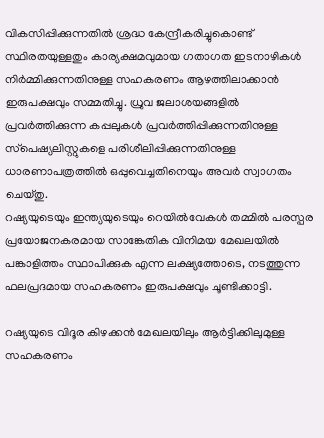വികസിപ്പിക്കുന്നതില്‍ ശ്രദ്ധ കേന്ദ്രീകരിച്ചുകൊണ്ട് സ്ഥിരതയുള്ളതും കാര്യക്ഷമവുമായ ഗതാഗത ഇടനാഴികള്‍ നിര്‍മ്മിക്കുന്നതിനുള്ള സഹകരണം ആഴത്തിലാക്കാന്‍ ഇരുപക്ഷവും സമ്മതിച്ചു. ധ്രുവ ജലാശയങ്ങളില്‍ പ്രവര്‍ത്തിക്കുന്ന കപ്പലുകള്‍ പ്രവര്‍ത്തിപ്പിക്കുന്നതിനുള്ള സ്‌പെഷ്യലിസ്റ്റുകളെ പരിശീലിപ്പിക്കുന്നതിനുള്ള ധാരണാപത്രത്തില്‍ ഒപ്പുവെച്ചതിനെയും അവര്‍ സ്വാഗതം ചെയ്തു.
റഷ്യയുടെയും ഇന്ത്യയുടെയും റെയില്‍വേകള്‍ തമ്മില്‍ പരസ്പര പ്രയോജനകരമായ സാങ്കേതിക വിനിമയ മേഖലയില്‍ പങ്കാളിത്തം സ്ഥാപിക്കുക എന്ന ലക്ഷ്യത്തോടെ, നടത്തുന്ന ഫലപ്രദമായ സഹകരണം ഇരുപക്ഷവും ചൂണ്ടിക്കാട്ടി.

റഷ്യയുടെ വിദൂര കിഴക്കൻ മേഖലയിലും ആർട്ടിക്കിലുമുള്ള സഹകരണം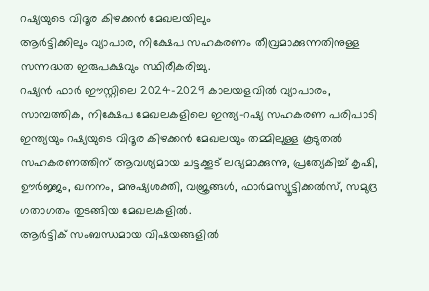റഷ്യയുടെ വിദൂര കിഴക്കൻ മേഖലയിലും
ആര്‍ട്ടിക്കിലും വ്യാപാര, നിക്ഷേപ സഹകരണം തീവ്രമാക്കുന്നതിനുള്ള സന്നദ്ധത ഇരുപക്ഷവും സ്ഥിരീകരിച്ചു.
റഷ്യന്‍ ഫാര്‍ ഈസ്റ്റിലെ 2024-2029 കാലയളവില്‍ വ്യാപാരം, സാമ്പത്തിക, നിക്ഷേപ മേഖലകളിലെ ഇന്ത്യ-റഷ്യ സഹകരണ പരിപാടി ഇന്ത്യയും റഷ്യയുടെ വിദൂര കിഴക്കൻ മേഖലയും തമ്മിലുള്ള കൂടുതല്‍ സഹകരണത്തിന് ആവശ്യമായ ചട്ടക്കൂട് ലഭ്യമാക്കുന്നു, പ്രത്യേകിച്ച് കൃഷി, ഊര്‍ജ്ജം, ഖനനം, മനുഷ്യശക്തി, വജ്രങ്ങള്‍, ഫാര്‍മസ്യൂട്ടിക്കല്‍സ്, സമുദ്ര ഗതാഗതം തുടങ്ങിയ മേഖലകളില്‍.
ആര്‍ട്ടിക് സംബന്ധമായ വിഷയങ്ങളില്‍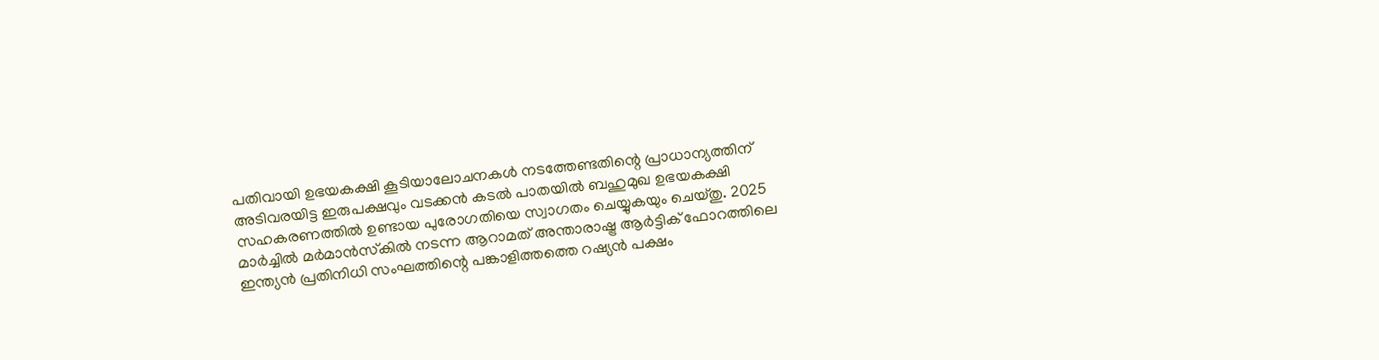പതിവായി ഉഭയകക്ഷി കൂടിയാലോചനകള്‍ നടത്തേണ്ടതിന്റെ പ്രാധാന്യത്തിന് അടിവരയിട്ട ഇരുപക്ഷവും വടക്കന്‍ കടല്‍ പാതയില്‍ ബഹുമുഖ ഉഭയകക്ഷി സഹകരണത്തില്‍ ഉണ്ടായ പുരോഗതിയെ സ്വാഗതം ചെയ്യുകയും ചെയ്തു. 2025 മാര്‍ച്ചില്‍ മര്‍മാന്‍സ്‌കില്‍ നടന്ന ആറാമത് അന്താരാഷ്ട്ര ആര്‍ട്ടിക് ഫോറത്തിലെ ഇന്ത്യന്‍ പ്രതിനിധി സംഘത്തിന്റെ പങ്കാളിത്തത്തെ റഷ്യന്‍ പക്ഷം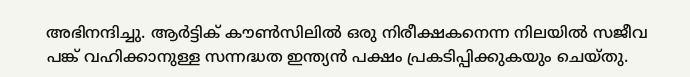അഭിനന്ദിച്ചു. ആര്‍ട്ടിക് കൗണ്‍സിലില്‍ ഒരു നിരീക്ഷകനെന്ന നിലയില്‍ സജീവ പങ്ക് വഹിക്കാനുള്ള സന്നദ്ധത ഇന്ത്യന്‍ പക്ഷം പ്രകടിപ്പിക്കുകയും ചെയ്തു.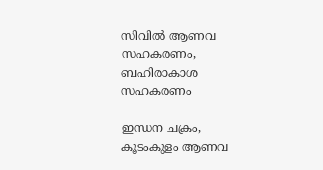സിവില്‍ ആണവ സഹകരണം, ബഹിരാകാശ സഹകരണം

ഇന്ധന ചക്രം, കൂടംകുളം ആണവ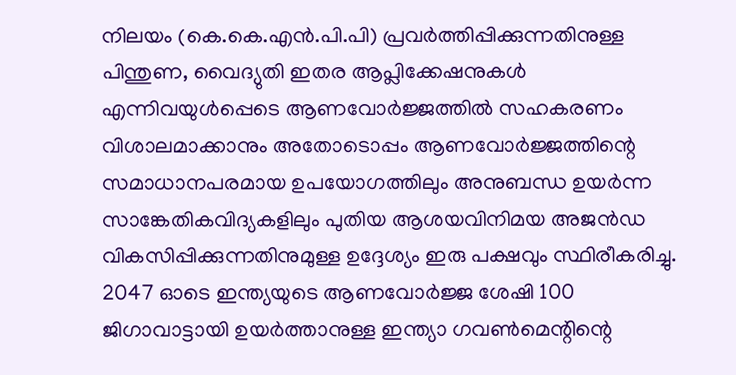നിലയം (കെ.കെ.എന്‍.പി.പി) പ്രവര്‍ത്തിപ്പിക്കുന്നതിനുള്ള പിന്തുണ, വൈദ്യുതി ഇതര ആപ്ലിക്കേഷനുകള്‍ എന്നിവയുള്‍പ്പെടെ ആണവോര്‍ജ്ജത്തില്‍ സഹകരണം വിശാലമാക്കാനും അതോടൊപ്പം ആണവോര്‍ജ്ജത്തിന്റെ സമാധാനപരമായ ഉപയോഗത്തിലും അനുബന്ധ ഉയര്‍ന്ന സാങ്കേതികവിദ്യകളിലും പുതിയ ആശയവിനിമയ അജന്‍ഡ വികസിപ്പിക്കുന്നതിനുമുള്ള ഉദ്ദേശ്യം ഇരു പക്ഷവും സ്ഥിരീകരിച്ചു. 2047 ഓടെ ഇന്ത്യയുടെ ആണവോര്‍ജ്ജ ശേഷി 100 ജിഗാവാട്ടായി ഉയര്‍ത്താനുള്ള ഇന്ത്യാ ഗവണ്‍മെന്റിന്റെ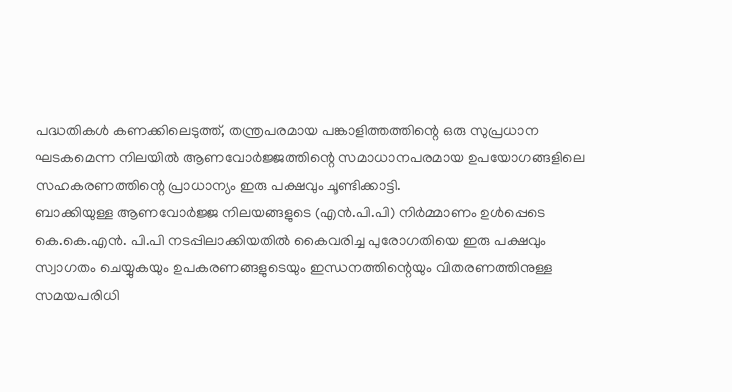പദ്ധതികള്‍ കണക്കിലെടുത്ത്, തന്ത്രപരമായ പങ്കാളിത്തത്തിന്റെ ഒരു സുപ്രധാന ഘടകമെന്ന നിലയില്‍ ആണവോര്‍ജ്ജത്തിന്റെ സമാധാനപരമായ ഉപയോഗങ്ങളിലെ സഹകരണത്തിന്റെ പ്രാധാന്യം ഇരു പക്ഷവും ചൂണ്ടിക്കാട്ടി.
ബാക്കിയുള്ള ആണവോര്‍ജ്ജ നിലയങ്ങളുടെ (എന്‍.പി.പി) നിര്‍മ്മാണം ഉള്‍പ്പെടെ കെ.കെ.എന്‍. പി.പി നടപ്പിലാക്കിയതില്‍ കൈവരിച്ച പുരോഗതിയെ ഇരു പക്ഷവും സ്വാഗതം ചെയ്യുകയും ഉപകരണങ്ങളുടെയും ഇന്ധനത്തിന്റെയും വിതരണത്തിനുള്ള സമയപരിധി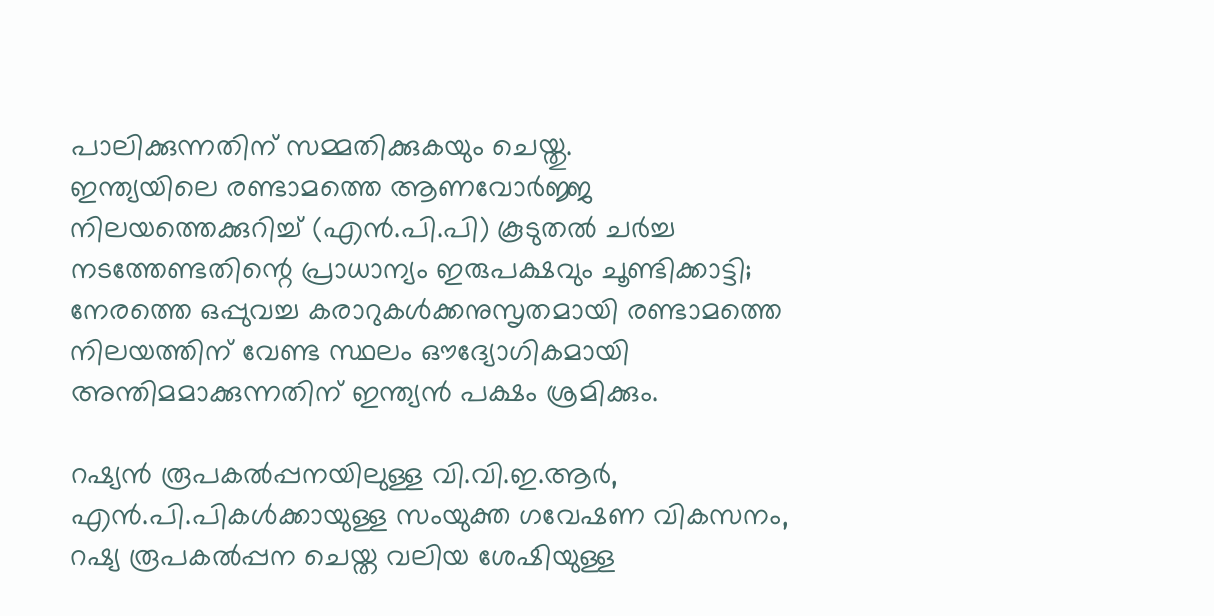പാലിക്കുന്നതിന് സമ്മതിക്കുകയും ചെയ്തു.
ഇന്ത്യയിലെ രണ്ടാമത്തെ ആണവോര്‍ജ്ജ നിലയത്തെക്കുറിച്ച് (എന്‍.പി.പി) കൂടുതല്‍ ചര്‍ച്ച നടത്തേണ്ടതിന്റെ പ്രാധാന്യം ഇരുപക്ഷവും ചൂണ്ടിക്കാട്ടി; നേരത്തെ ഒപ്പുവച്ച കരാറുകള്‍ക്കനുസൃതമായി രണ്ടാമത്തെ നിലയത്തിന് വേണ്ട സ്ഥലം ഔദ്യോഗികമായി അന്തിമമാക്കുന്നതിന് ഇന്ത്യന്‍ പക്ഷം ശ്രമിക്കും.

റഷ്യന്‍ രൂപകല്‍പ്പനയിലുള്ള വി.വി.ഇ.ആര്‍, എന്‍.പി.പികള്‍ക്കായുള്ള സംയുക്ത ഗവേഷണ വികസനം, റഷ്യ രൂപകല്‍പ്പന ചെയ്ത വലിയ ശേഷിയുള്ള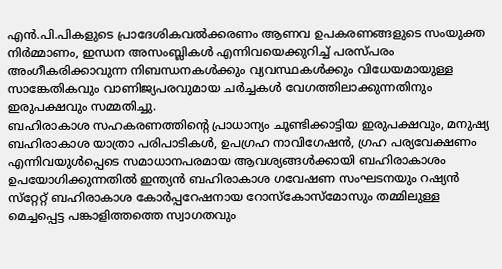എന്‍.പി.പികളുടെ പ്രാദേശികവല്‍ക്കരണം ആണവ ഉപകരണങ്ങളുടെ സംയുക്ത നിര്‍മ്മാണം, ഇന്ധന അസംബ്ലികള്‍ എന്നിവയെക്കുറിച്ച് പരസ്പരം അംഗീകരിക്കാവുന്ന നിബന്ധനകള്‍ക്കും വ്യവസ്ഥകള്‍ക്കും വിധേയമായുള്ള സാങ്കേതികവും വാണിജ്യപരവുമായ ചര്‍ച്ചകള്‍ വേഗത്തിലാക്കുന്നതിനും ഇരുപക്ഷവും സമ്മതിച്ചു.
ബഹിരാകാശ സഹകരണത്തിന്റെ പ്രാധാന്യം ചൂണ്ടിക്കാട്ടിയ ഇരുപക്ഷവും, മനുഷ്യ ബഹിരാകാശ യാത്രാ പരിപാടികള്‍, ഉപഗ്രഹ നാവിഗേഷന്‍, ഗ്രഹ പര്യവേക്ഷണം എന്നിവയുള്‍പ്പെടെ സമാധാനപരമായ ആവശ്യങ്ങള്‍ക്കായി ബഹിരാകാശം ഉപയോഗിക്കുന്നതില്‍ ഇന്ത്യന്‍ ബഹിരാകാശ ഗവേഷണ സംഘടനയും റഷ്യന്‍ സ്‌റ്റേറ്റ് ബഹിരാകാശ കോര്‍പ്പറേഷനായ റോസ്‌കോസ്മോസും തമ്മിലുള്ള മെച്ചപ്പെട്ട പങ്കാളിത്തത്തെ സ്വാഗതവും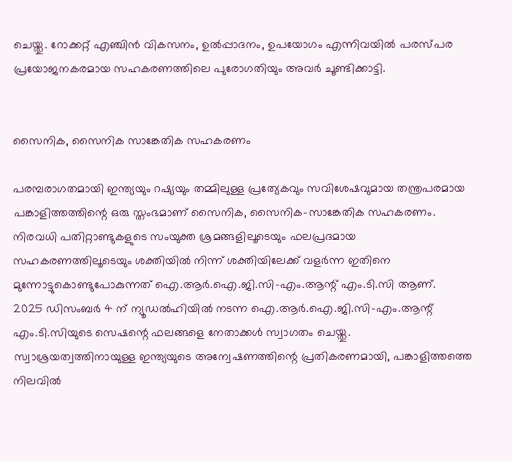ചെയ്തു. റോക്കറ്റ് എഞ്ചിന്‍ വികസനം, ഉല്‍പ്പാദനം, ഉപയോഗം എന്നിവയില്‍ പരസ്പര പ്രയോജനകരമായ സഹകരണത്തിലെ പുരോഗതിയും അവര്‍ ചൂണ്ടിക്കാട്ടി.


സൈനിക, സൈനിക സാങ്കേതിക സഹകരണം

പരമ്പരാഗതമായി ഇന്ത്യയും റഷ്യയും തമ്മിലുള്ള പ്രത്യേകവും സവിശേഷവുമായ തന്ത്രപരമായ പങ്കാളിത്തത്തിന്റെ ഒരു സ്തംഭമാണ് സൈനിക, സൈനിക-സാങ്കേതിക സഹകരണം. നിരവധി പതിറ്റാണ്ടുകളുടെ സംയുക്ത ശ്രമങ്ങളിലൂടെയും ഫലപ്രദമായ സഹകരണത്തിലൂടെയും ശക്തിയില്‍ നിന്ന് ശക്തിയിലേക്ക് വളര്‍ന്ന ഇതിനെ മുന്നോട്ടുകൊണ്ടുപോകുന്നത് ഐ.ആര്‍.ഐ.ജി.സി-എം.ആന്റ് എം.ടി.സി ആണ്.
2025 ഡിസംബര്‍ 4 ന് ന്യൂഡല്‍ഹിയില്‍ നടന്ന ഐ.ആര്‍.ഐ.ജി.സി-എം.ആന്റ് എം.ടി.സിയുടെ സെഷന്റെ ഫലങ്ങളെ നേതാക്കള്‍ സ്വാഗതം ചെയ്തു. സ്വാശ്രയത്വത്തിനായുള്ള ഇന്ത്യയുടെ അന്വേഷണത്തിന്റെ പ്രതികരണമായി, പങ്കാളിത്തത്തെ നിലവില്‍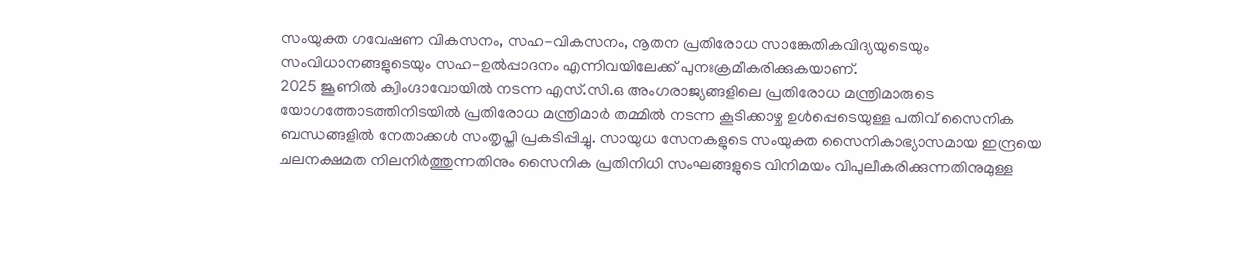സംയുക്ത ഗവേഷണ വികസനം, സഹ-വികസനം, നൂതന പ്രതിരോധ സാങ്കേതികവിദ്യയുടെയും സംവിധാനങ്ങളുടെയും സഹ-ഉല്‍പ്പാദനം എന്നിവയിലേക്ക് പുനഃക്രമീകരിക്കുകയാണ്.
2025 ജൂണില്‍ ക്വിംഗ്ദാവോയില്‍ നടന്ന എസ്.സി.ഒ അംഗരാജ്യങ്ങളിലെ പ്രതിരോധ മന്ത്രിമാരുടെ യോഗത്തോടത്തിനിടയില്‍ പ്രതിരോധ മന്ത്രിമാര്‍ തമ്മില്‍ നടന്ന കൂടിക്കാഴ്ച ഉള്‍പ്പെടെയുള്ള പതിവ് സൈനിക ബന്ധങ്ങളില്‍ നേതാക്കള്‍ സംതൃപ്തി പ്രകടിപ്പിച്ചു. സായുധ സേനകളുടെ സംയുക്ത സൈനികാഭ്യാസമായ ഇന്ദ്രയെ ചലനക്ഷമത നിലനിര്‍ത്തുന്നതിനും സൈനിക പ്രതിനിധി സംഘങ്ങളുടെ വിനിമയം വിപുലീകരിക്കുന്നതിനുമുള്ള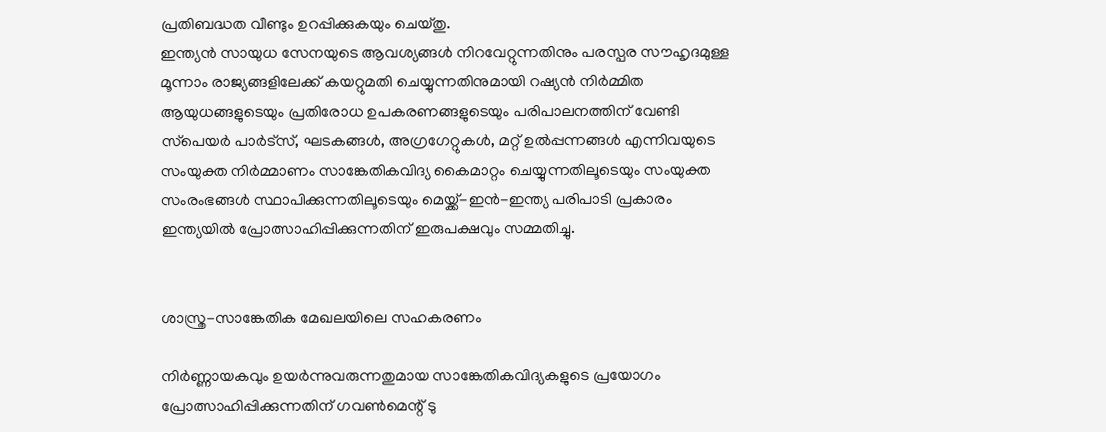പ്രതിബദ്ധത വീണ്ടും ഉറപ്പിക്കുകയും ചെയ്തു.
ഇന്ത്യന്‍ സായുധ സേനയുടെ ആവശ്യങ്ങള്‍ നിറവേറ്റുന്നതിനും പരസ്പര സൗഹൃദമുള്ള മൂന്നാം രാജ്യങ്ങളിലേക്ക് കയറ്റുമതി ചെയ്യുന്നതിനുമായി റഷ്യന്‍ നിര്‍മ്മിത ആയുധങ്ങളുടെയും പ്രതിരോധ ഉപകരണങ്ങളുടെയും പരിപാലനത്തിന് വേണ്ടി സ്‌പെയര്‍ പാര്‍ട്സ്, ഘടകങ്ങള്‍, അഗ്രഗേറ്റുകള്‍, മറ്റ് ഉല്‍പ്പന്നങ്ങള്‍ എന്നിവയുടെ സംയുക്ത നിര്‍മ്മാണം സാങ്കേതികവിദ്യ കൈമാറ്റം ചെയ്യുന്നതിലൂടെയും സംയുക്ത സംരംഭങ്ങള്‍ സ്ഥാപിക്കുന്നതിലൂടെയും മെയ്ക്ക്-ഇന്‍-ഇന്ത്യ പരിപാടി പ്രകാരം ഇന്ത്യയില്‍ പ്രോത്സാഹിപ്പിക്കുന്നതിന് ഇരുപക്ഷവും സമ്മതിച്ചു.


ശാസ്ത്ര-സാങ്കേതിക മേഖലയിലെ സഹകരണം

നിര്‍ണ്ണായകവും ഉയര്‍ന്നുവരുന്നതുമായ സാങ്കേതികവിദ്യകളുടെ പ്രയോഗം പ്രോത്സാഹിപ്പിക്കുന്നതിന് ഗവണ്‍മെന്റ് ടു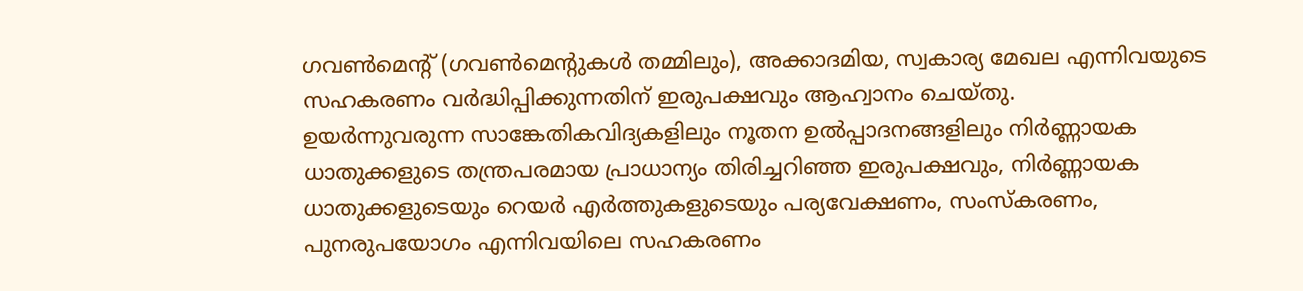ഗവണ്‍മെന്റ് (ഗവണ്‍മെന്റുകള്‍ തമ്മിലും), അക്കാദമിയ, സ്വകാര്യ മേഖല എന്നിവയുടെ സഹകരണം വര്‍ദ്ധിപ്പിക്കുന്നതിന് ഇരുപക്ഷവും ആഹ്വാനം ചെയ്തു.
ഉയര്‍ന്നുവരുന്ന സാങ്കേതികവിദ്യകളിലും നൂതന ഉല്‍പ്പാദനങ്ങളിലും നിര്‍ണ്ണായക ധാതുക്കളുടെ തന്ത്രപരമായ പ്രാധാന്യം തിരിച്ചറിഞ്ഞ ഇരുപക്ഷവും, നിര്‍ണ്ണായക ധാതുക്കളുടെയും റെയര്‍ എര്‍ത്തുകളുടെയും പര്യവേക്ഷണം, സംസ്‌കരണം, പുനരുപയോഗം എന്നിവയിലെ സഹകരണം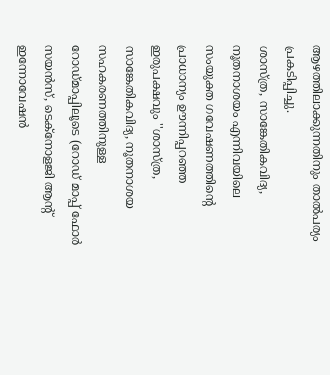ആഴത്തിലാക്കുന്നതിനും താല്‍പര്യം പ്രകടിപ്പിച്ചു.
ശാസ്ത്ര, സാങ്കേതികവിദ്യ, നൂതനാശയം എന്നിവയിലെ സംയുക്ത ഗവേഷണത്തിന്റെ പ്രാധാന്യം ഊന്നിപ്പറഞ്ഞ ഇരുപക്ഷവും ''ശാസ്ത്ര, സാങ്കേതികവിദ്യ, നൂതനാശയ സഹകരണത്തിനുള്ള റോഡ്മാപ്പിലൂടെ (റോഡ് മാപ്പ് ഫോര്‍ സയന്‍സ്, ടെക്‌നോളജി ആന്റ് ഇന്നോവേഷന്‍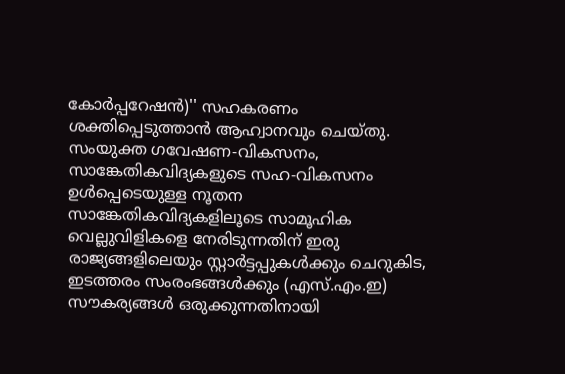കോര്‍പ്പറേഷന്‍)'' സഹകരണം ശക്തിപ്പെടുത്താന്‍ ആഹ്വാനവും ചെയ്തു. സംയുക്ത ഗവേഷണ-വികസനം, സാങ്കേതികവിദ്യകളുടെ സഹ-വികസനം ഉള്‍പ്പെടെയുള്ള നൂതന സാങ്കേതികവിദ്യകളിലൂടെ സാമൂഹിക വെല്ലുവിളികളെ നേരിടുന്നതിന് ഇരു രാജ്യങ്ങളിലെയും സ്റ്റാര്‍ട്ടപ്പുകള്‍ക്കും ചെറുകിട, ഇടത്തരം സംരംഭങ്ങള്‍ക്കും (എസ്.എം.ഇ) സൗകര്യങ്ങള്‍ ഒരുക്കുന്നതിനായി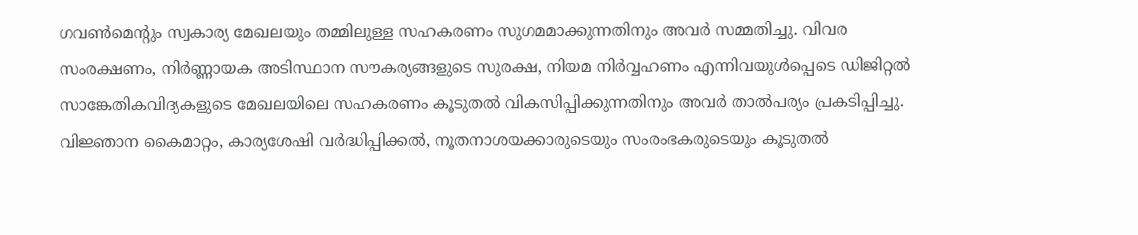ഗവണ്‍മെന്റും സ്വകാര്യ മേഖലയും തമ്മിലുള്ള സഹകരണം സുഗമമാക്കുന്നതിനും അവര്‍ സമ്മതിച്ചു. വിവര സംരക്ഷണം, നിര്‍ണ്ണായക അടിസ്ഥാന സൗകര്യങ്ങളുടെ സുരക്ഷ, നിയമ നിര്‍വ്വഹണം എന്നിവയുള്‍പ്പെടെ ഡിജിറ്റല്‍ സാങ്കേതികവിദ്യകളുടെ മേഖലയിലെ സഹകരണം കൂടുതല്‍ വികസിപ്പിക്കുന്നതിനും അവര്‍ താല്‍പര്യം പ്രകടിപ്പിച്ചു. വിജ്ഞാന കൈമാറ്റം, കാര്യശേഷി വര്‍ദ്ധിപ്പിക്കല്‍, നൂതനാശയക്കാരുടെയും സംരംഭകരുടെയും കൂടുതല്‍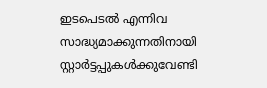ഇടപെടല്‍ എന്നിവ സാദ്ധ്യമാക്കുന്നതിനായി സ്റ്റാര്‍ട്ടപ്പുകള്‍ക്കുവേണ്ടി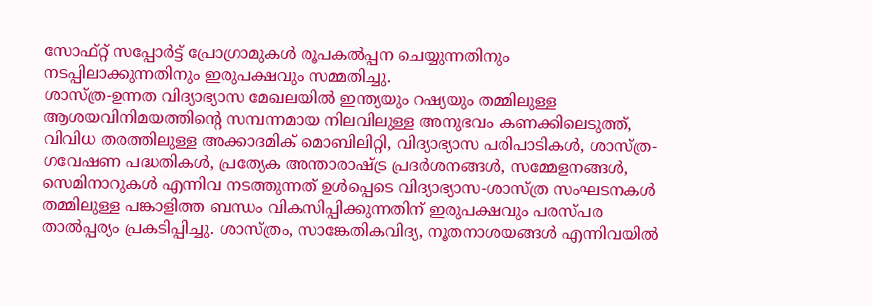സോഫ്റ്റ് സപ്പോര്‍ട്ട് പ്രോഗ്രാമുകള്‍ രൂപകല്‍പ്പന ചെയ്യുന്നതിനും നടപ്പിലാക്കുന്നതിനും ഇരുപക്ഷവും സമ്മതിച്ചു.
ശാസ്ത്ര-ഉന്നത വിദ്യാഭ്യാസ മേഖലയില്‍ ഇന്ത്യയും റഷ്യയും തമ്മിലുള്ള ആശയവിനിമയത്തിന്റെ സമ്പന്നമായ നിലവിലുള്ള അനുഭവം കണക്കിലെടുത്ത്, വിവിധ തരത്തിലുള്ള അക്കാദമിക് മൊബിലിറ്റി, വിദ്യാഭ്യാസ പരിപാടികള്‍, ശാസ്ത്ര-ഗവേഷണ പദ്ധതികള്‍, പ്രത്യേക അന്താരാഷ്ട്ര പ്രദര്‍ശനങ്ങള്‍, സമ്മേളനങ്ങള്‍, സെമിനാറുകള്‍ എന്നിവ നടത്തുന്നത് ഉള്‍പ്പെടെ വിദ്യാഭ്യാസ-ശാസ്ത്ര സംഘടനകള്‍ തമ്മിലുള്ള പങ്കാളിത്ത ബന്ധം വികസിപ്പിക്കുന്നതിന് ഇരുപക്ഷവും പരസ്പര താല്‍പ്പര്യം പ്രകടിപ്പിച്ചു. ശാസ്ത്രം, സാങ്കേതികവിദ്യ, നൂതനാശയങ്ങള്‍ എന്നിവയില്‍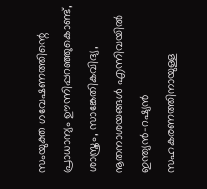സംയുക്ത ഗവേഷണത്തിന്റെ പ്രാധാന്യം ഊന്നിപ്പറഞ്ഞുകൊണ്ട്, ശാസ്ത്രം, സാങ്കേതികവിദ്യ, നൂതനാശയങ്ങള്‍ എന്നിവയില്‍ ഇന്ത്യന്‍-റഷ്യന്‍ സഹകരണത്തിനായുള്ള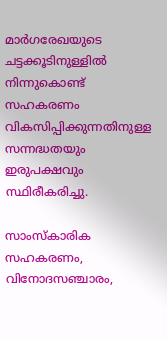മാർഗരേഖയുടെ ചട്ടക്കൂടിനുള്ളില്‍ നിന്നുകൊണ്ട് സഹകരണം വികസിപ്പിക്കുന്നതിനുള്ള സന്നദ്ധതയും ഇരുപക്ഷവും സ്ഥിരീകരിച്ചു.

സാംസ്‌കാരിക സഹകരണം, വിനോദസഞ്ചാരം,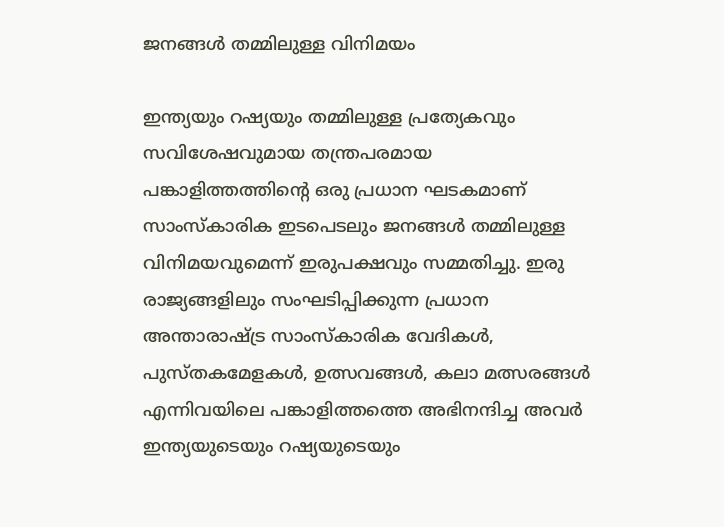ജനങ്ങള്‍ തമ്മിലുള്ള വിനിമയം

ഇന്ത്യയും റഷ്യയും തമ്മിലുള്ള പ്രത്യേകവും സവിശേഷവുമായ തന്ത്രപരമായ പങ്കാളിത്തത്തിന്റെ ഒരു പ്രധാന ഘടകമാണ് സാംസ്‌കാരിക ഇടപെടലും ജനങ്ങള്‍ തമ്മിലുള്ള വിനിമയവുമെന്ന് ഇരുപക്ഷവും സമ്മതിച്ചു. ഇരു രാജ്യങ്ങളിലും സംഘടിപ്പിക്കുന്ന പ്രധാന അന്താരാഷ്ട്ര സാംസ്‌കാരിക വേദികള്‍, പുസ്തകമേളകള്‍, ഉത്സവങ്ങള്‍, കലാ മത്സരങ്ങള്‍ എന്നിവയിലെ പങ്കാളിത്തത്തെ അഭിനന്ദിച്ച അവര്‍ ഇന്ത്യയുടെയും റഷ്യയുടെയും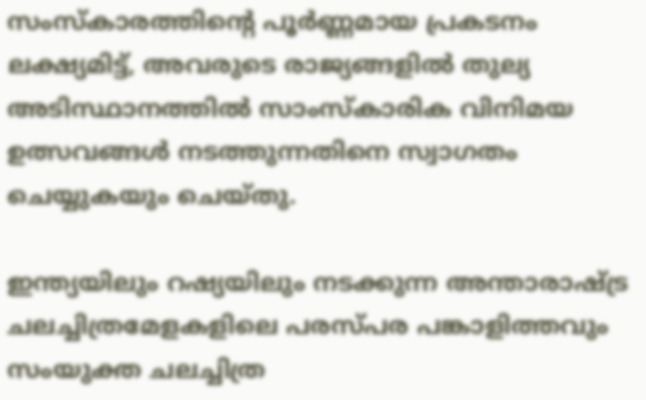സംസ്‌കാരത്തിന്റെ പൂര്‍ണ്ണമായ പ്രകടനം ലക്ഷ്യമിട്ട്, അവരുടെ രാജ്യങ്ങളില്‍ തുല്യ അടിസ്ഥാനത്തില്‍ സാംസ്‌കാരിക വിനിമയ ഉത്സവങ്ങള്‍ നടത്തുന്നതിനെ സ്വാഗതം ചെയ്യുകയും ചെയ്തു.

ഇന്ത്യയിലും റഷ്യയിലും നടക്കുന്ന അന്താരാഷ്ട്ര ചലച്ചിത്രമേളകളിലെ പരസ്പര പങ്കാളിത്തവും സംയുക്ത ചലച്ചിത്ര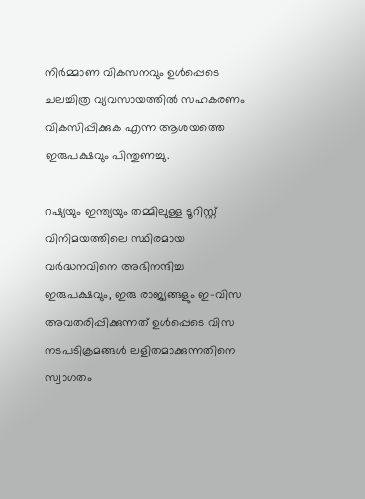നിര്‍മ്മാണ വികസനവും ഉള്‍പ്പെടെ ചലച്ചിത്ര വ്യവസായത്തില്‍ സഹകരണം വികസിപ്പിക്കുക എന്ന ആശയത്തെ ഇരുപക്ഷവും പിന്തുണച്ചു.

റഷ്യയും ഇന്ത്യയും തമ്മിലുള്ള ടൂറിസ്റ്റ് വിനിമയത്തിലെ സ്ഥിരമായ വര്‍ദ്ധനവിനെ അഭിനന്ദിച്ച ഇരുപക്ഷവും, ഇരു രാജ്യങ്ങളും ഇ-വിസ അവതരിപ്പിക്കുന്നത് ഉള്‍പ്പെടെ വിസ നടപടിക്രമങ്ങള്‍ ലളിതമാക്കുന്നതിനെ സ്വാഗതം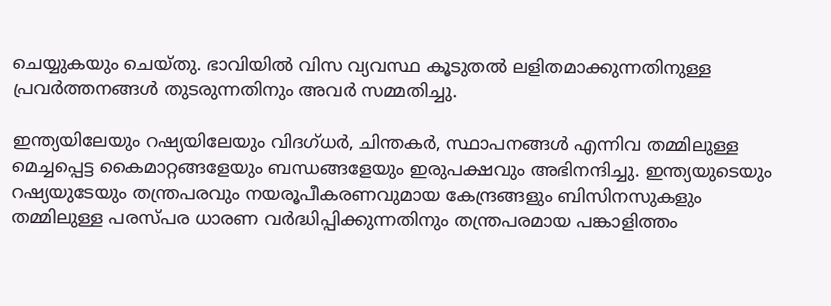ചെയ്യുകയും ചെയ്തു. ഭാവിയില്‍ വിസ വ്യവസ്ഥ കൂടുതല്‍ ലളിതമാക്കുന്നതിനുള്ള പ്രവര്‍ത്തനങ്ങള്‍ തുടരുന്നതിനും അവര്‍ സമ്മതിച്ചു.

ഇന്ത്യയിലേയും റഷ്യയിലേയും വിദഗ്ധര്‍, ചിന്തകര്‍, സ്ഥാപനങ്ങള്‍ എന്നിവ തമ്മിലുള്ള മെച്ചപ്പെട്ട കൈമാറ്റങ്ങളേയും ബന്ധങ്ങളേയും ഇരുപക്ഷവും അഭിനന്ദിച്ചു. ഇന്ത്യയുടെയും റഷ്യയുടേയും തന്ത്രപരവും നയരൂപീകരണവുമായ കേന്ദ്രങ്ങളും ബിസിനസുകളും തമ്മിലുള്ള പരസ്പര ധാരണ വര്‍ദ്ധിപ്പിക്കുന്നതിനും തന്ത്രപരമായ പങ്കാളിത്തം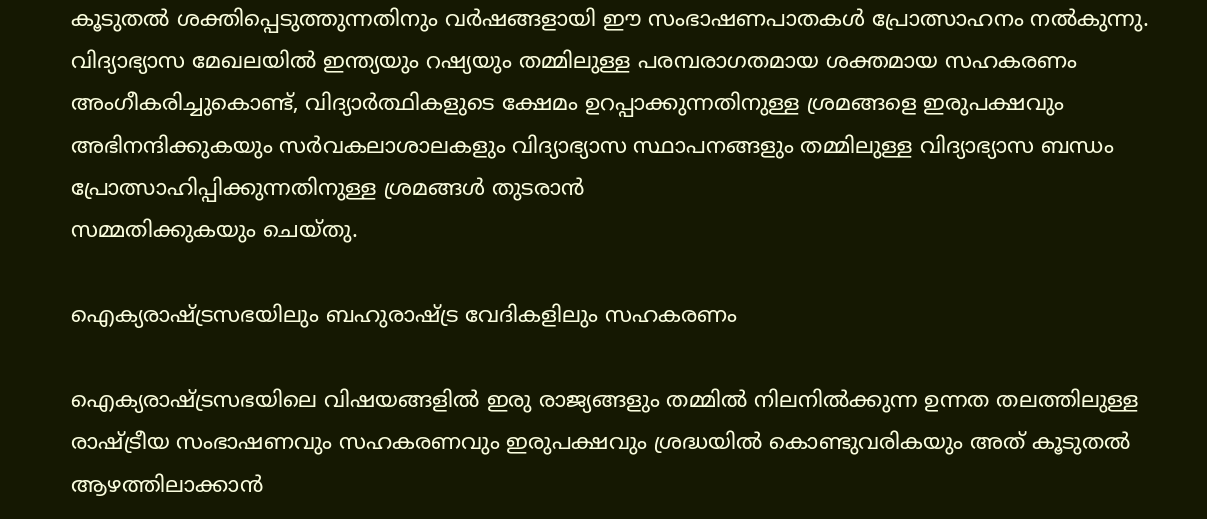കൂടുതല്‍ ശക്തിപ്പെടുത്തുന്നതിനും വര്‍ഷങ്ങളായി ഈ സംഭാഷണപാതകള്‍ പ്രോത്സാഹനം നല്‍കുന്നു.
വിദ്യാഭ്യാസ മേഖലയില്‍ ഇന്ത്യയും റഷ്യയും തമ്മിലുള്ള പരമ്പരാഗതമായ ശക്തമായ സഹകരണം അംഗീകരിച്ചുകൊണ്ട്, വിദ്യാര്‍ത്ഥികളുടെ ക്ഷേമം ഉറപ്പാക്കുന്നതിനുള്ള ശ്രമങ്ങളെ ഇരുപക്ഷവും അഭിനന്ദിക്കുകയും സര്‍വകലാശാലകളും വിദ്യാഭ്യാസ സ്ഥാപനങ്ങളും തമ്മിലുള്ള വിദ്യാഭ്യാസ ബന്ധം പ്രോത്സാഹിപ്പിക്കുന്നതിനുള്ള ശ്രമങ്ങള്‍ തുടരാന്‍
സമ്മതിക്കുകയും ചെയ്തു.

ഐക്യരാഷ്ട്രസഭയിലും ബഹുരാഷ്ട്ര വേദികളിലും സഹകരണം

ഐക്യരാഷ്ട്രസഭയിലെ വിഷയങ്ങളിൽ ഇരു രാജ്യങ്ങളും തമ്മിൽ നിലനിൽക്കുന്ന ഉന്നത തലത്തിലുള്ള രാഷ്ട്രീയ സംഭാഷണവും സഹകരണവും ഇരുപക്ഷവും ശ്രദ്ധയിൽ കൊണ്ടുവരികയും അത് കൂടുതൽ ആഴത്തിലാക്കാൻ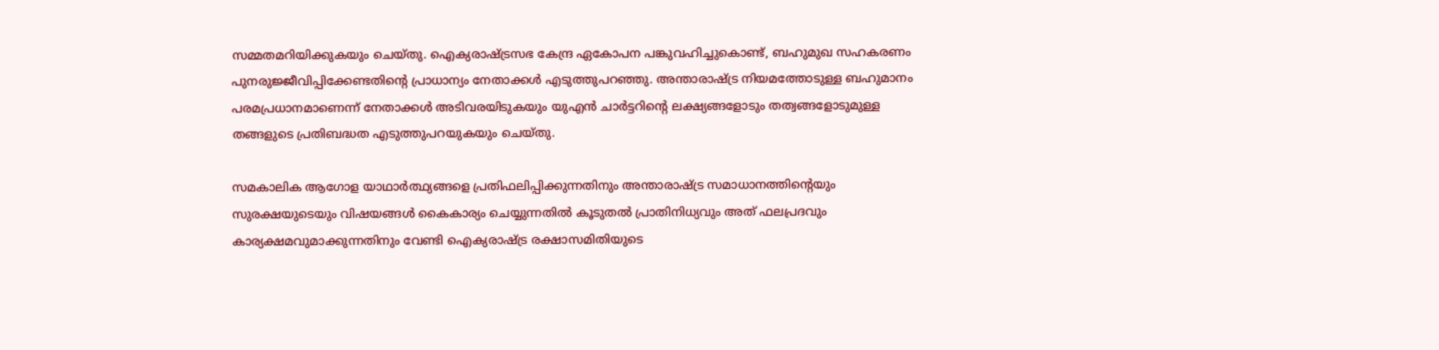സമ്മതമറിയിക്കുകയും ചെയ്തു. ഐക്യരാഷ്ട്രസഭ കേന്ദ്ര ഏകോപന പങ്കുവഹിച്ചുകൊണ്ട്, ബഹുമുഖ സഹകരണം പുനരുജ്ജീവിപ്പിക്കേണ്ടതിന്റെ പ്രാധാന്യം നേതാക്കൾ എടുത്തുപറഞ്ഞു. അന്താരാഷ്ട്ര നിയമത്തോടുള്ള ബഹുമാനം പരമപ്രധാനമാണെന്ന് നേതാക്കൾ അടിവരയിടുകയും യുഎൻ ചാർട്ടറിന്റെ ലക്ഷ്യങ്ങളോടും തത്വങ്ങളോടുമുള്ള തങ്ങളുടെ പ്രതിബദ്ധത എടുത്തുപറയുകയും ചെയ്തു.

സമകാലിക ആഗോള യാഥാർത്ഥ്യങ്ങളെ പ്രതിഫലിപ്പിക്കുന്നതിനും അന്താരാഷ്ട്ര സമാധാനത്തിന്റെയും സുരക്ഷയുടെയും വിഷയങ്ങൾ കൈകാര്യം ചെയ്യുന്നതിൽ കൂടുതൽ പ്രാതിനിധ്യവും അത് ഫലപ്രദവും കാര്യക്ഷമവുമാക്കുന്നതിനും വേണ്ടി ഐക്യരാഷ്ട്ര രക്ഷാസമിതിയുടെ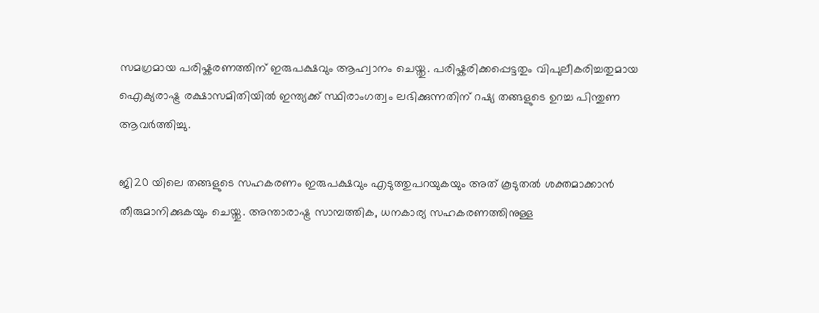സമഗ്രമായ പരിഷ്കരണത്തിന് ഇരുപക്ഷവും ആഹ്വാനം ചെയ്തു. പരിഷ്കരിക്കപ്പെട്ടതും വിപുലീകരിച്ചതുമായ ഐക്യരാഷ്ട്ര രക്ഷാസമിതിയിൽ ഇന്ത്യക്ക് സ്ഥിരാംഗത്വം ലഭിക്കുന്നതിന് റഷ്യ തങ്ങളുടെ ഉറച്ച പിന്തുണ ആവർത്തിച്ചു.

ജി20 യിലെ തങ്ങളുടെ സഹകരണം ഇരുപക്ഷവും എടുത്തുപറയുകയും അത് കൂടുതൽ ശക്തമാക്കാൻ തീരുമാനിക്കുകയും ചെയ്തു. അന്താരാഷ്ട്ര സാമ്പത്തിക, ധനകാര്യ സഹകരണത്തിനുള്ള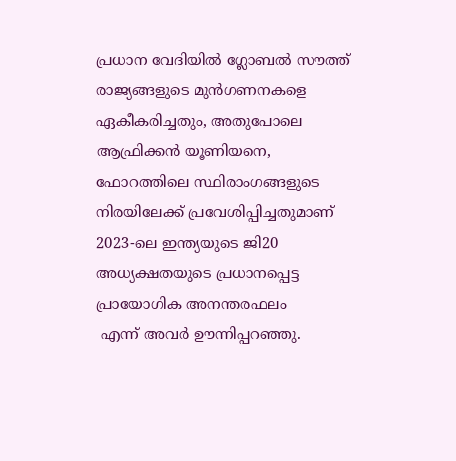പ്രധാന വേദിയിൽ ഗ്ലോബൽ സൗത്ത് രാജ്യങ്ങളുടെ മുൻഗണനകളെ ഏകീകരിച്ചതും, അതുപോലെ ആഫ്രിക്കൻ യൂണിയനെ, ഫോറത്തിലെ സ്ഥിരാംഗങ്ങളുടെ നിരയിലേക്ക് പ്രവേശിപ്പിച്ചതുമാണ് 2023-ലെ ഇന്ത്യയുടെ ജി20 അധ്യക്ഷതയുടെ പ്രധാനപ്പെട്ട പ്രായോഗിക അനന്തരഫലം
 എന്ന് അവർ ഊന്നിപ്പറഞ്ഞു.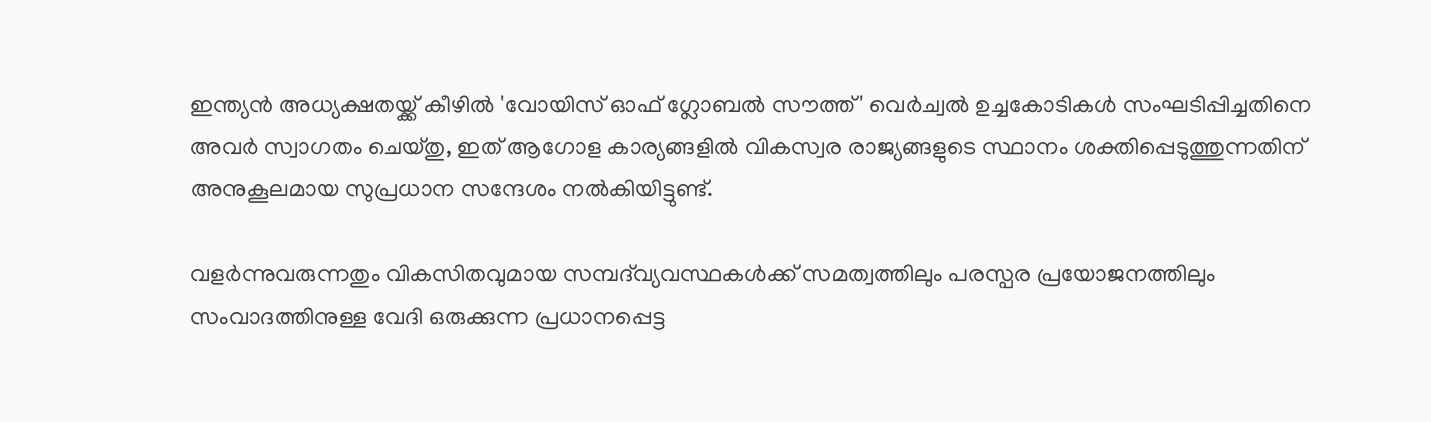ഇന്ത്യൻ അധ്യക്ഷതയ്ക്ക് കീഴിൽ 'വോയിസ് ഓഫ് ഗ്ലോബൽ സൗത്ത്' വെർച്വൽ ഉച്ചകോടികൾ സംഘടിപ്പിച്ചതിനെ അവർ സ്വാഗതം ചെയ്തു, ഇത് ആഗോള കാര്യങ്ങളിൽ വികസ്വര രാജ്യങ്ങളുടെ സ്ഥാനം ശക്തിപ്പെടുത്തുന്നതിന് അനുകൂലമായ സുപ്രധാന സന്ദേശം നൽകിയിട്ടുണ്ട്.

വളർന്നുവരുന്നതും വികസിതവുമായ സമ്പദ്‌വ്യവസ്ഥകൾക്ക് സമത്വത്തിലും പരസ്പര പ്രയോജനത്തിലും സംവാദത്തിനുള്ള വേദി ഒരുക്കുന്ന പ്രധാനപ്പെട്ട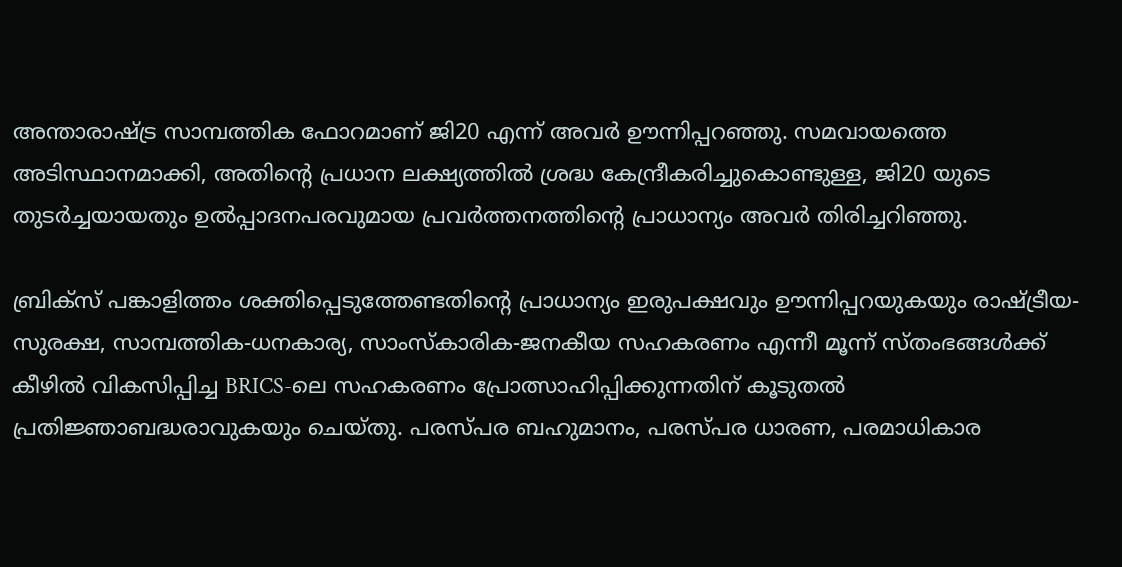അന്താരാഷ്ട്ര സാമ്പത്തിക ഫോറമാണ് ജി20 എന്ന് അവർ ഊന്നിപ്പറഞ്ഞു. സമവായത്തെ അടിസ്ഥാനമാക്കി, അതിന്റെ പ്രധാന ലക്ഷ്യത്തിൽ ശ്രദ്ധ കേന്ദ്രീകരിച്ചുകൊണ്ടുള്ള, ജി20 യുടെ തുടർച്ചയായതും ഉൽപ്പാദനപരവുമായ പ്രവർത്തനത്തിന്റെ പ്രാധാന്യം അവർ തിരിച്ചറിഞ്ഞു.

ബ്രിക്‌സ് പങ്കാളിത്തം ശക്തിപ്പെടുത്തേണ്ടതിന്റെ പ്രാധാന്യം ഇരുപക്ഷവും ഊന്നിപ്പറയുകയും രാഷ്ട്രീയ-സുരക്ഷ, സാമ്പത്തിക-ധനകാര്യ, സാംസ്കാരിക-ജനകീയ സഹകരണം എന്നീ മൂന്ന് സ്തംഭങ്ങൾക്ക് കീഴിൽ വികസിപ്പിച്ച BRICS-ലെ സഹകരണം പ്രോത്സാഹിപ്പിക്കുന്നതിന് കൂടുതൽ പ്രതിജ്ഞാബദ്ധരാവുകയും ചെയ്തു. പരസ്പര ബഹുമാനം, പരസ്പര ധാരണ, പരമാധികാര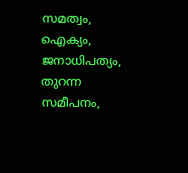സമത്വം, ഐക്യം, ജനാധിപത്യം, തുറന്ന സമീപനം,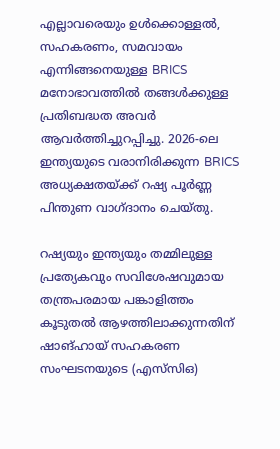എല്ലാവരെയും ഉൾക്കൊള്ളൽ, സഹകരണം, സമവായം എന്നിങ്ങനെയുള്ള BRICS മനോഭാവത്തിൽ തങ്ങൾക്കുള്ള പ്രതിബദ്ധത അവർ ആവർത്തിച്ചുറപ്പിച്ചു. 2026-ലെ ഇന്ത്യയുടെ വരാനിരിക്കുന്ന BRICS അധ്യക്ഷതയ്ക്ക് റഷ്യ പൂർണ്ണ പിന്തുണ വാഗ്ദാനം ചെയ്തു.

റഷ്യയും ഇന്ത്യയും തമ്മിലുള്ള പ്രത്യേകവും സവിശേഷവുമായ തന്ത്രപരമായ പങ്കാളിത്തം കൂടുതൽ ആഴത്തിലാക്കുന്നതിന് ഷാങ്ഹായ് സഹകരണ സംഘടനയുടെ (എസ്‌സി‌ഒ)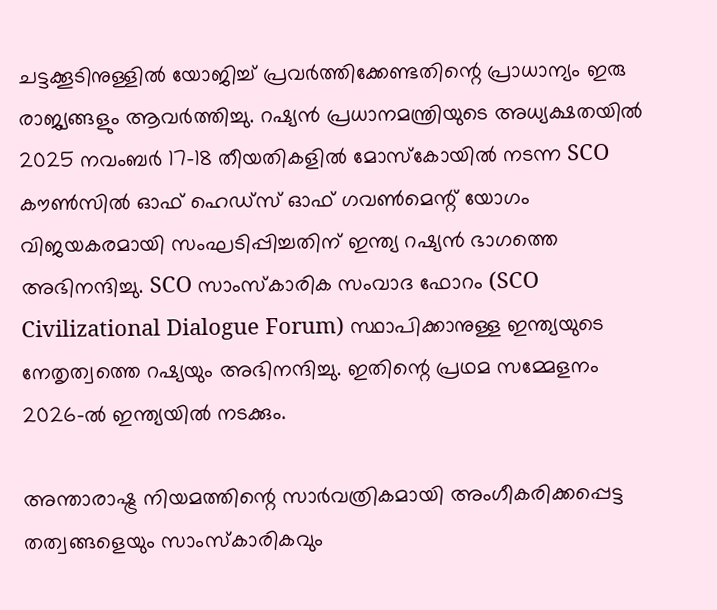ചട്ടക്കൂടിനുള്ളിൽ യോജിച്ച് പ്രവർത്തിക്കേണ്ടതിന്റെ പ്രാധാന്യം ഇരു രാജ്യങ്ങളും ആവർത്തിച്ചു. റഷ്യൻ പ്രധാനമന്ത്രിയുടെ അധ്യക്ഷതയിൽ 2025 നവംബർ 17-18 തീയതികളിൽ മോസ്കോയിൽ നടന്ന SCO കൗൺസിൽ ഓഫ് ഹെഡ്‌സ് ഓഫ് ഗവൺമെന്റ് യോഗം വിജയകരമായി സംഘടിപ്പിച്ചതിന് ഇന്ത്യ റഷ്യൻ ഭാഗത്തെ അഭിനന്ദിച്ചു. SCO സാംസ്കാരിക സംവാദ ഫോറം (SCO Civilizational Dialogue Forum) സ്ഥാപിക്കാനുള്ള ഇന്ത്യയുടെ നേതൃത്വത്തെ റഷ്യയും അഭിനന്ദിച്ചു. ഇതിന്റെ പ്രഥമ സമ്മേളനം 2026-ൽ ഇന്ത്യയിൽ നടക്കും.

അന്താരാഷ്ട്ര നിയമത്തിന്റെ സാർവത്രികമായി അംഗീകരിക്കപ്പെട്ട തത്വങ്ങളെയും സാംസ്കാരികവും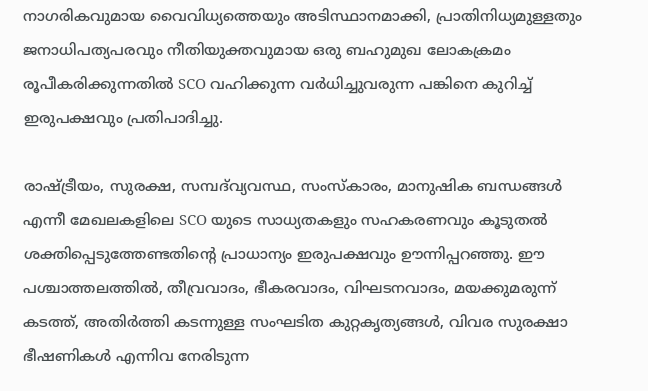നാഗരികവുമായ വൈവിധ്യത്തെയും അടിസ്ഥാനമാക്കി, പ്രാതിനിധ്യമുള്ളതും ജനാധിപത്യപരവും നീതിയുക്തവുമായ ഒരു ബഹുമുഖ ലോകക്രമം രൂപീകരിക്കുന്നതിൽ SCO വഹിക്കുന്ന വർധിച്ചുവരുന്ന പങ്കിനെ കുറിച്ച് ഇരുപക്ഷവും പ്രതിപാദിച്ചു.

രാഷ്ട്രീയം, സുരക്ഷ, സമ്പദ്‌വ്യവസ്ഥ, സംസ്കാരം, മാനുഷിക ബന്ധങ്ങൾ എന്നീ മേഖലകളിലെ SCO യുടെ സാധ്യതകളും സഹകരണവും കൂടുതൽ ശക്തിപ്പെടുത്തേണ്ടതിന്റെ പ്രാധാന്യം ഇരുപക്ഷവും ഊന്നിപ്പറഞ്ഞു. ഈ പശ്ചാത്തലത്തിൽ, തീവ്രവാദം, ഭീകരവാദം, വിഘടനവാദം, മയക്കുമരുന്ന് കടത്ത്, അതിർത്തി കടന്നുള്ള സംഘടിത കുറ്റകൃത്യങ്ങൾ, വിവര സുരക്ഷാ ഭീഷണികൾ എന്നിവ നേരിടുന്ന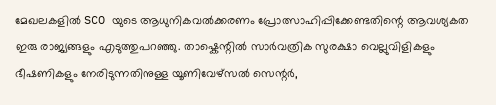മേഖലകളിൽ SCO യുടെ ആധുനികവൽക്കരണം പ്രോത്സാഹിപ്പിക്കേണ്ടതിന്റെ ആവശ്യകത ഇരു രാജ്യങ്ങളും എടുത്തുപറഞ്ഞു. താഷ്കെന്റിൽ സാർവത്രിക സുരക്ഷാ വെല്ലുവിളികളും ഭീഷണികളും നേരിടുന്നതിനുള്ള യൂണിവേഴ്‌സൽ സെന്റർ,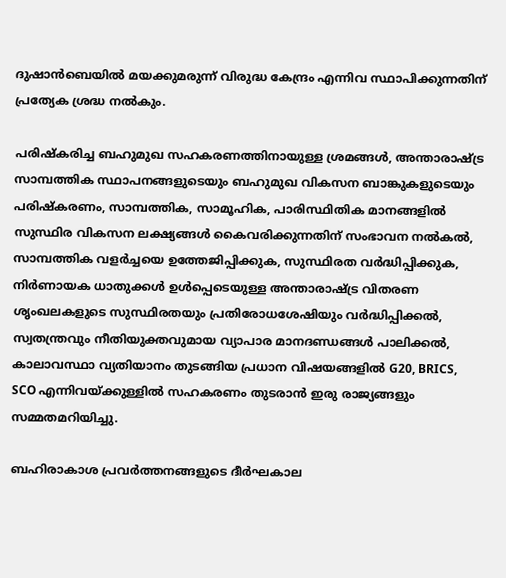ദുഷാൻബെയിൽ മയക്കുമരുന്ന് വിരുദ്ധ കേന്ദ്രം എന്നിവ സ്ഥാപിക്കുന്നതിന് പ്രത്യേക ശ്രദ്ധ നൽകും.

പരിഷ്കരിച്ച ബഹുമുഖ സഹകരണത്തിനായുള്ള ശ്രമങ്ങൾ, അന്താരാഷ്ട്ര സാമ്പത്തിക സ്ഥാപനങ്ങളുടെയും ബഹുമുഖ വികസന ബാങ്കുകളുടെയും പരിഷ്കരണം, സാമ്പത്തിക, സാമൂഹിക, പാരിസ്ഥിതിക മാനങ്ങളിൽ സുസ്ഥിര വികസന ലക്ഷ്യങ്ങൾ കൈവരിക്കുന്നതിന് സംഭാവന നൽകൽ, സാമ്പത്തിക വളർച്ചയെ ഉത്തേജിപ്പിക്കുക, സുസ്ഥിരത വർദ്ധിപ്പിക്കുക, നിർണായക ധാതുക്കൾ ഉൾപ്പെടെയുള്ള അന്താരാഷ്ട്ര വിതരണ ശൃംഖലകളുടെ സുസ്ഥിരതയും പ്രതിരോധശേഷിയും വർദ്ധിപ്പിക്കൽ, സ്വതന്ത്രവും നീതിയുക്തവുമായ വ്യാപാര മാനദണ്ഡങ്ങൾ പാലിക്കൽ, കാലാവസ്ഥാ വ്യതിയാനം തുടങ്ങിയ പ്രധാന വിഷയങ്ങളിൽ G20, BRICS, SCO എന്നിവയ്ക്കുള്ളിൽ സഹകരണം തുടരാൻ ഇരു രാജ്യങ്ങളും സമ്മതമറിയിച്ചു.

ബഹിരാകാശ പ്രവർത്തനങ്ങളുടെ ദീർഘകാല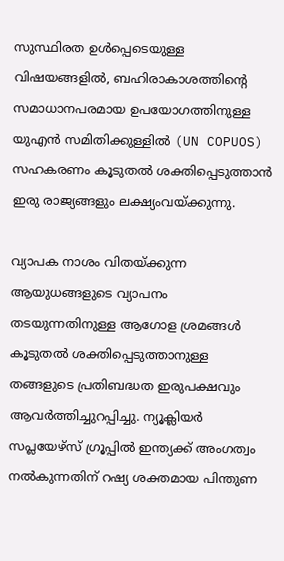സുസ്ഥിരത ഉൾപ്പെടെയുള്ള വിഷയങ്ങളിൽ, ബഹിരാകാശത്തിന്റെ സമാധാനപരമായ ഉപയോഗത്തിനുള്ള യുഎൻ സമിതിക്കുള്ളിൽ (UN COPUOS) സഹകരണം കൂടുതൽ ശക്തിപ്പെടുത്താൻ ഇരു രാജ്യങ്ങളും ലക്ഷ്യംവയ്ക്കുന്നു.

വ്യാപക നാശം വിതയ്ക്കുന്ന ആയുധങ്ങളുടെ വ്യാപനം തടയുന്നതിനുള്ള ആഗോള ശ്രമങ്ങൾ കൂടുതൽ ശക്തിപ്പെടുത്താനുള്ള തങ്ങളുടെ പ്രതിബദ്ധത ഇരുപക്ഷവും ആവർത്തിച്ചുറപ്പിച്ചു. ന്യൂക്ലിയർ സപ്ലയേഴ്സ് ഗ്രൂപ്പിൽ ഇന്ത്യക്ക് അംഗത്വം നൽകുന്നതിന് റഷ്യ ശക്തമായ പിന്തുണ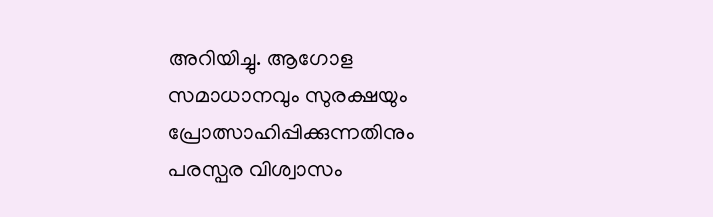അറിയിച്ചു. ആഗോള സമാധാനവും സുരക്ഷയും പ്രോത്സാഹിപ്പിക്കുന്നതിനും പരസ്പര വിശ്വാസം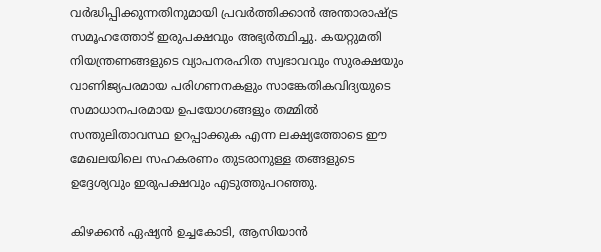വർദ്ധിപ്പിക്കുന്നതിനുമായി പ്രവർത്തിക്കാൻ അന്താരാഷ്ട്ര സമൂഹത്തോട് ഇരുപക്ഷവും അഭ്യർത്ഥിച്ചു. കയറ്റുമതി നിയന്ത്രണങ്ങളുടെ വ്യാപനരഹിത സ്വഭാവവും സുരക്ഷയും വാണിജ്യപരമായ പരിഗണനകളും സാങ്കേതികവിദ്യയുടെ സമാധാനപരമായ ഉപയോഗങ്ങളും തമ്മിൽ സന്തുലിതാവസ്ഥ ഉറപ്പാക്കുക എന്ന ലക്ഷ്യത്തോടെ ഈ മേഖലയിലെ സഹകരണം തുടരാനുള്ള തങ്ങളുടെ ഉദ്ദേശ്യവും ഇരുപക്ഷവും എടുത്തുപറഞ്ഞു.

കിഴക്കൻ ഏഷ്യൻ ഉച്ചകോടി, ആസിയാൻ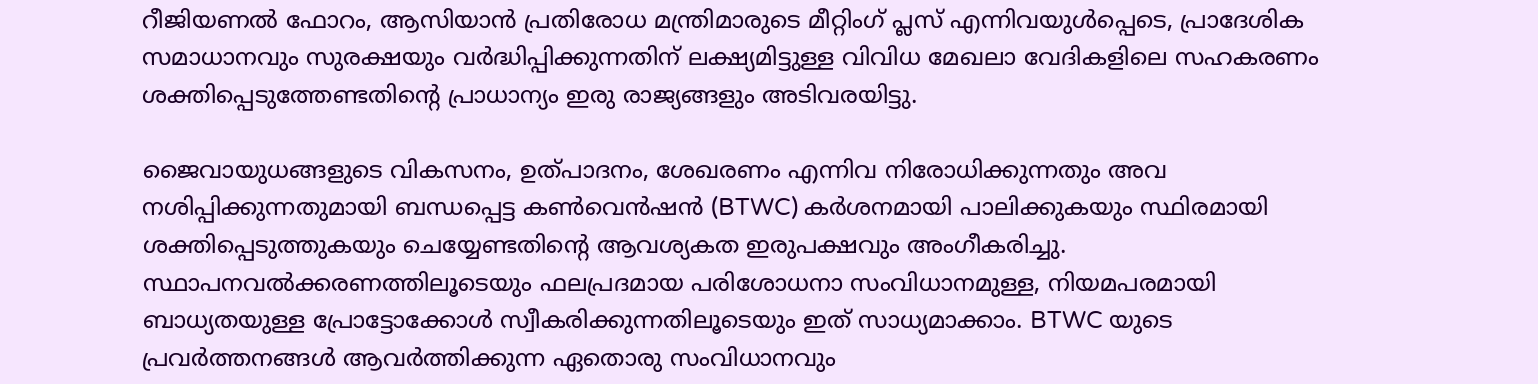റീജിയണൽ ഫോറം, ആസിയാൻ പ്രതിരോധ മന്ത്രിമാരുടെ മീറ്റിംഗ് പ്ലസ് എന്നിവയുൾപ്പെടെ, പ്രാദേശിക സമാധാനവും സുരക്ഷയും വർദ്ധിപ്പിക്കുന്നതിന് ലക്ഷ്യമിട്ടുള്ള വിവിധ മേഖലാ വേദികളിലെ സഹകരണം ശക്തിപ്പെടുത്തേണ്ടതിന്റെ പ്രാധാന്യം ഇരു രാജ്യങ്ങളും അടിവരയിട്ടു.

ജൈവായുധങ്ങളുടെ വികസനം, ഉത്പാദനം, ശേഖരണം എന്നിവ നിരോധിക്കുന്നതും അവ നശിപ്പിക്കുന്നതുമായി ബന്ധപ്പെട്ട കൺവെൻഷൻ (BTWC) കർശനമായി പാലിക്കുകയും സ്ഥിരമായി ശക്തിപ്പെടുത്തുകയും ചെയ്യേണ്ടതിന്റെ ആവശ്യകത ഇരുപക്ഷവും അംഗീകരിച്ചു. സ്ഥാപനവൽക്കരണത്തിലൂടെയും ഫലപ്രദമായ പരിശോധനാ സംവിധാനമുള്ള, നിയമപരമായി ബാധ്യതയുള്ള പ്രോട്ടോക്കോൾ സ്വീകരിക്കുന്നതിലൂടെയും ഇത് സാധ്യമാക്കാം. BTWC യുടെ പ്രവർത്തനങ്ങൾ ആവർത്തിക്കുന്ന ഏതൊരു സംവിധാനവും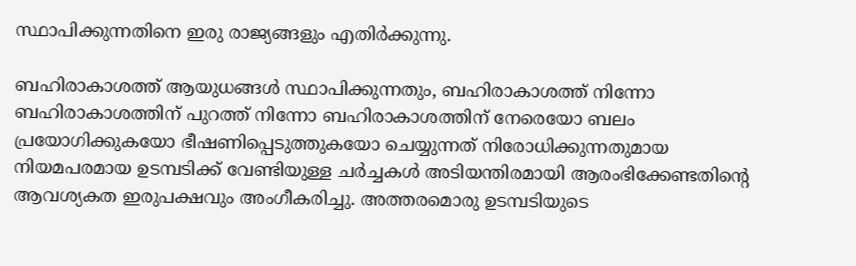സ്ഥാപിക്കുന്നതിനെ ഇരു രാജ്യങ്ങളും എതിർക്കുന്നു.

ബഹിരാകാശത്ത് ആയുധങ്ങൾ സ്ഥാപിക്കുന്നതും, ബഹിരാകാശത്ത് നിന്നോ ബഹിരാകാശത്തിന് പുറത്ത് നിന്നോ ബഹിരാകാശത്തിന് നേരെയോ ബലം പ്രയോഗിക്കുകയോ ഭീഷണിപ്പെടുത്തുകയോ ചെയ്യുന്നത് നിരോധിക്കുന്നതുമായ നിയമപരമായ ഉടമ്പടിക്ക് വേണ്ടിയുള്ള ചർച്ചകൾ അടിയന്തിരമായി ആരംഭിക്കേണ്ടതിന്റെ ആവശ്യകത ഇരുപക്ഷവും അംഗീകരിച്ചു. അത്തരമൊരു ഉടമ്പടിയുടെ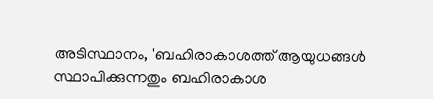അടിസ്ഥാനം, 'ബഹിരാകാശത്ത് ആയുധങ്ങൾ സ്ഥാപിക്കുന്നതും ബഹിരാകാശ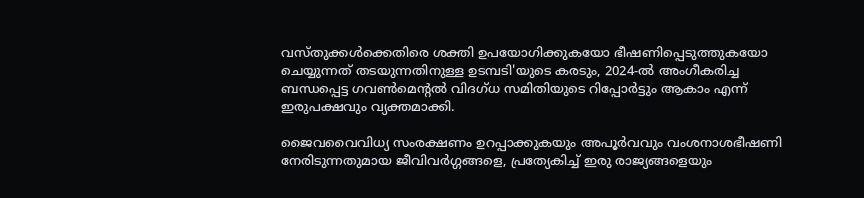വസ്തുക്കൾക്കെതിരെ ശക്തി ഉപയോഗിക്കുകയോ ഭീഷണിപ്പെടുത്തുകയോ ചെയ്യുന്നത് തടയുന്നതിനുള്ള ഉടമ്പടി'യുടെ കരടും, 2024-ൽ അംഗീകരിച്ച ബന്ധപ്പെട്ട ഗവൺമെന്റൽ വിദഗ്ധ സമിതിയുടെ റിപ്പോർട്ടും ആകാം എന്ന് ഇരുപക്ഷവും വ്യക്തമാക്കി.

ജൈവവൈവിധ്യ സംരക്ഷണം ഉറപ്പാക്കുകയും അപൂർവവും വംശനാശഭീഷണി നേരിടുന്നതുമായ ജീവിവർഗ്ഗങ്ങളെ, പ്രത്യേകിച്ച് ഇരു രാജ്യങ്ങളെയും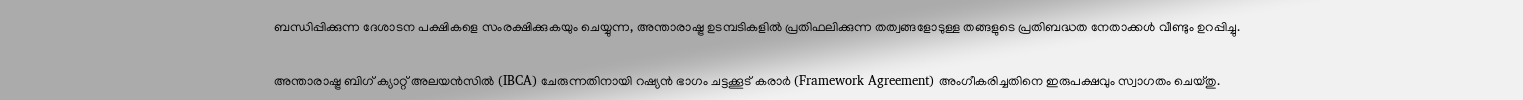ബന്ധിപ്പിക്കുന്ന ദേശാടന പക്ഷികളെ സംരക്ഷിക്കുകയും ചെയ്യുന്ന, അന്താരാഷ്ട്ര ഉടമ്പടികളിൽ പ്രതിഫലിക്കുന്ന തത്വങ്ങളോടുള്ള തങ്ങളുടെ പ്രതിബദ്ധത നേതാക്കൾ വീണ്ടും ഉറപ്പിച്ചു.

അന്താരാഷ്ട്ര ബിഗ് ക്യാറ്റ് അലയൻസിൽ (IBCA) ചേരുന്നതിനായി റഷ്യൻ ഭാഗം ചട്ടക്കൂട് കരാർ (Framework Agreement) അംഗീകരിച്ചതിനെ ഇരുപക്ഷവും സ്വാഗതം ചെയ്തു.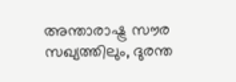അന്താരാഷ്ട്ര സൗര സഖ്യത്തിലും, ദുരന്ത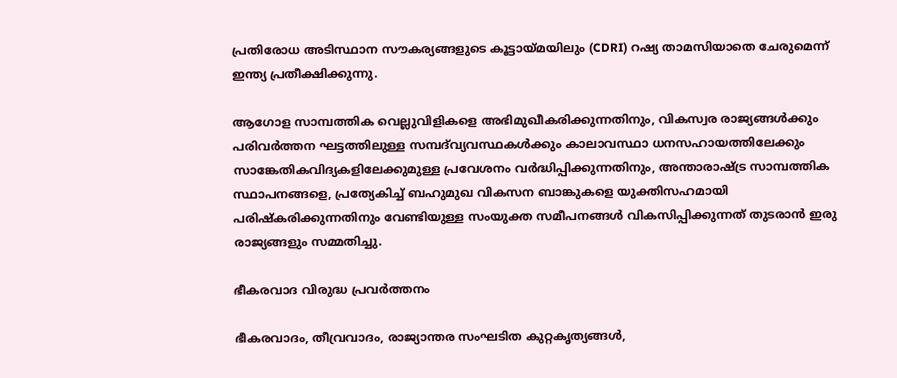പ്രതിരോധ അടിസ്ഥാന സൗകര്യങ്ങളുടെ കൂട്ടായ്മയിലും (CDRI) റഷ്യ താമസിയാതെ ചേരുമെന്ന് ഇന്ത്യ പ്രതീക്ഷിക്കുന്നു.

ആഗോള സാമ്പത്തിക വെല്ലുവിളികളെ അഭിമുഖീകരിക്കുന്നതിനും, വികസ്വര രാജ്യങ്ങൾക്കും പരിവർത്തന ഘട്ടത്തിലുള്ള സമ്പദ്‌വ്യവസ്ഥകൾക്കും കാലാവസ്ഥാ ധനസഹായത്തിലേക്കും സാങ്കേതികവിദ്യകളിലേക്കുമുള്ള പ്രവേശനം വർദ്ധിപ്പിക്കുന്നതിനും, അന്താരാഷ്ട്ര സാമ്പത്തിക സ്ഥാപനങ്ങളെ, പ്രത്യേകിച്ച് ബഹുമുഖ വികസന ബാങ്കുകളെ യുക്തിസഹമായി പരിഷ്കരിക്കുന്നതിനും വേണ്ടിയുള്ള സംയുക്ത സമീപനങ്ങൾ വികസിപ്പിക്കുന്നത് തുടരാൻ ഇരു രാജ്യങ്ങളും സമ്മതിച്ചു.

ഭീകരവാദ വിരുദ്ധ പ്രവർത്തനം

ഭീകരവാദം, തീവ്രവാദം, രാജ്യാന്തര സംഘടിത കുറ്റകൃത്യങ്ങൾ,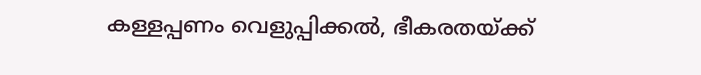കള്ളപ്പണം വെളുപ്പിക്കൽ, ഭീകരതയ്ക്ക്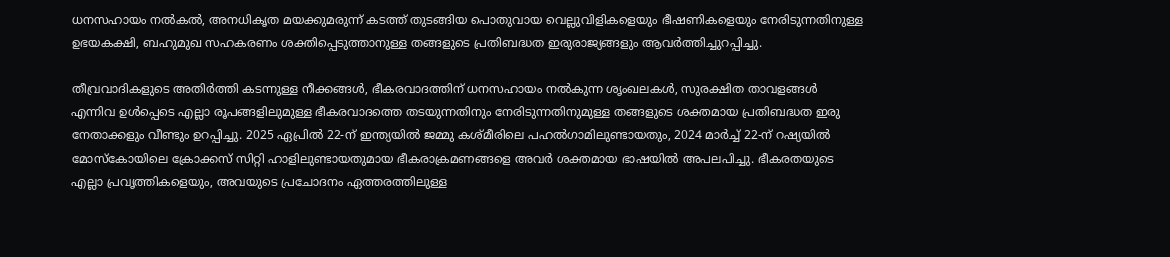ധനസഹായം നൽകൽ, അനധികൃത മയക്കുമരുന്ന് കടത്ത് തുടങ്ങിയ പൊതുവായ വെല്ലുവിളികളെയും ഭീഷണികളെയും നേരിടുന്നതിനുള്ള ഉഭയകക്ഷി, ബഹുമുഖ സഹകരണം ശക്തിപ്പെടുത്താനുള്ള തങ്ങളുടെ പ്രതിബദ്ധത ഇരുരാജ്യങ്ങളും ആവർത്തിച്ചുറപ്പിച്ചു.

തീവ്രവാദികളുടെ അതിർത്തി കടന്നുള്ള നീക്കങ്ങൾ, ഭീകരവാദത്തിന് ധനസഹായം നൽകുന്ന ശൃംഖലകൾ, സുരക്ഷിത താവളങ്ങൾ എന്നിവ ഉൾപ്പെടെ എല്ലാ രൂപങ്ങളിലുമുള്ള ഭീകരവാദത്തെ തടയുന്നതിനും നേരിടുന്നതിനുമുള്ള തങ്ങളുടെ ശക്തമായ പ്രതിബദ്ധത ഇരു നേതാക്കളും വീണ്ടും ഉറപ്പിച്ചു. 2025 ഏപ്രിൽ 22-ന് ഇന്ത്യയിൽ ജമ്മു കശ്മീരിലെ പഹൽഗാമിലുണ്ടായതും, 2024 മാർച്ച് 22-ന് റഷ്യയിൽ മോസ്കോയിലെ ക്രോക്കസ് സിറ്റി ഹാളിലുണ്ടായതുമായ ഭീകരാക്രമണങ്ങളെ അവർ ശക്തമായ ഭാഷയിൽ അപലപിച്ചു. ഭീകരതയുടെ എല്ലാ പ്രവൃത്തികളെയും, അവയുടെ പ്രചോദനം ഏത്തരത്തിലുള്ള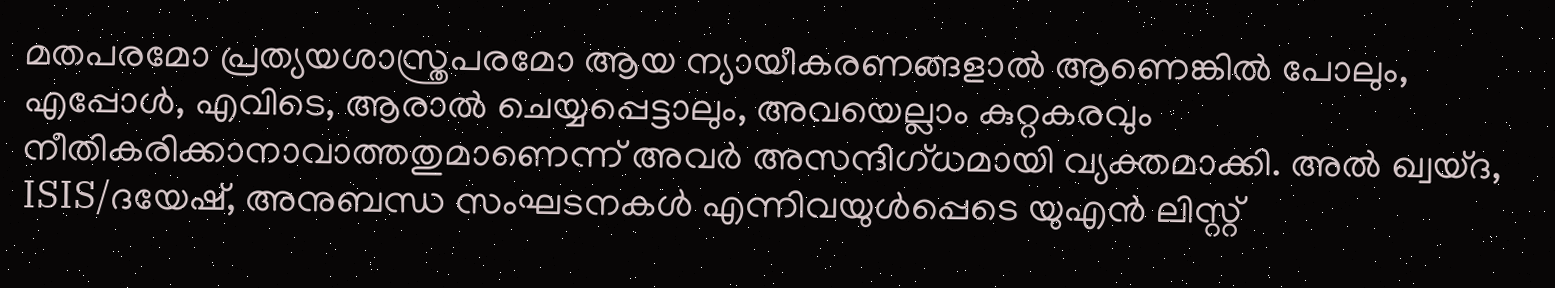മതപരമോ പ്രത്യയശാസ്ത്രപരമോ ആയ ന്യായീകരണങ്ങളാൽ ആണെങ്കിൽ പോലും, എപ്പോൾ, എവിടെ, ആരാൽ ചെയ്യപ്പെട്ടാലും, അവയെല്ലാം കുറ്റകരവും നീതികരിക്കാനാവാത്തതുമാണെന്ന് അവർ അസന്ദിഗ്ധമായി വ്യക്തമാക്കി. അൽ ഖ്വയ്ദ, ISIS/ദയേഷ്, അനുബന്ധ സംഘടനകൾ എന്നിവയുൾപ്പെടെ യുഎൻ ലിസ്റ്റ്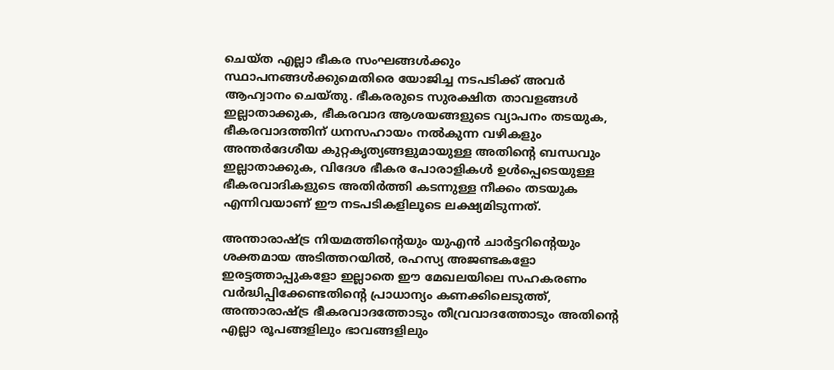ചെയ്ത എല്ലാ ഭീകര സംഘങ്ങൾക്കും സ്ഥാപനങ്ങൾക്കുമെതിരെ യോജിച്ച നടപടിക്ക് അവർ ആഹ്വാനം ചെയ്തു. ഭീകരരുടെ സുരക്ഷിത താവളങ്ങൾ ഇല്ലാതാക്കുക, ഭീകരവാദ ആശയങ്ങളുടെ വ്യാപനം തടയുക, ഭീകരവാദത്തിന് ധനസഹായം നൽകുന്ന വഴികളും അന്തർദേശീയ കുറ്റകൃത്യങ്ങളുമായുള്ള അതിന്റെ ബന്ധവും ഇല്ലാതാക്കുക, വിദേശ ഭീകര പോരാളികൾ ഉൾപ്പെടെയുള്ള ഭീകരവാദികളുടെ അതിർത്തി കടന്നുള്ള നീക്കം തടയുക എന്നിവയാണ് ഈ നടപടികളിലൂടെ ലക്ഷ്യമിടുന്നത്.

അന്താരാഷ്ട്ര നിയമത്തിന്റെയും യുഎൻ ചാർട്ടറിന്റെയും ശക്തമായ അടിത്തറയിൽ, രഹസ്യ അജണ്ടകളോ ഇരട്ടത്താപ്പുകളോ ഇല്ലാതെ ഈ മേഖലയിലെ സഹകരണം വർദ്ധിപ്പിക്കേണ്ടതിന്റെ പ്രാധാന്യം കണക്കിലെടുത്ത്, അന്താരാഷ്ട്ര ഭീകരവാദത്തോടും തീവ്രവാദത്തോടും അതിന്റെ എല്ലാ രൂപങ്ങളിലും ഭാവങ്ങളിലും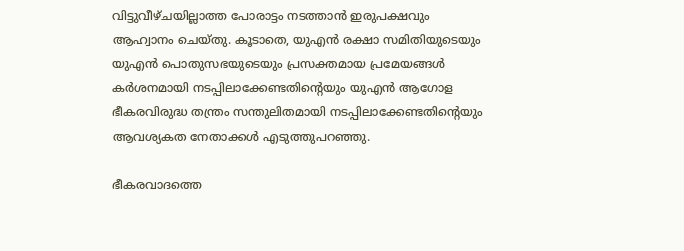വിട്ടുവീഴ്ചയില്ലാത്ത പോരാട്ടം നടത്താൻ ഇരുപക്ഷവും ആഹ്വാനം ചെയ്തു. കൂടാതെ, യുഎൻ രക്ഷാ സമിതിയുടെയും യുഎൻ പൊതുസഭയുടെയും പ്രസക്തമായ പ്രമേയങ്ങൾ കർശനമായി നടപ്പിലാക്കേണ്ടതിന്റെയും യുഎൻ ആഗോള ഭീകരവിരുദ്ധ തന്ത്രം സന്തുലിതമായി നടപ്പിലാക്കേണ്ടതിന്റെയും ആവശ്യകത നേതാക്കൾ എടുത്തുപറഞ്ഞു.

ഭീകരവാദത്തെ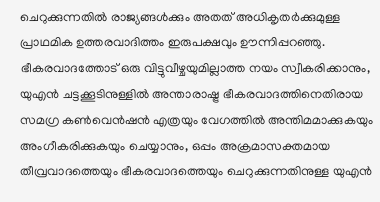ചെറുക്കുന്നതിൽ രാജ്യങ്ങൾക്കും അതത് അധികൃതർക്കുമുള്ള പ്രാഥമിക ഉത്തരവാദിത്തം ഇരുപക്ഷവും ഊന്നിപ്പറഞ്ഞു. ഭീകരവാദത്തോട് ഒരു വിട്ടുവീഴ്ചയുമില്ലാത്ത നയം സ്വീകരിക്കാനും, യുഎൻ ചട്ടക്കൂടിനുള്ളിൽ അന്താരാഷ്ട്ര ഭീകരവാദത്തിനെതിരായ സമഗ്ര കൺവെൻഷൻ എത്രയും വേഗത്തിൽ അന്തിമമാക്കുകയും അംഗീകരിക്കുകയും ചെയ്യാനും, ഒപ്പം അക്രമാസക്തമായ തീവ്രവാദത്തെയും ഭീകരവാദത്തെയും ചെറുക്കുന്നതിനുള്ള യുഎൻ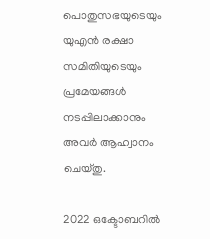പൊതുസഭയുടെയും യുഎൻ രക്ഷാ സമിതിയുടെയും പ്രമേയങ്ങൾ നടപ്പിലാക്കാനും അവർ ആഹ്വാനം ചെയ്തു.

2022 ഒക്ടോബറിൽ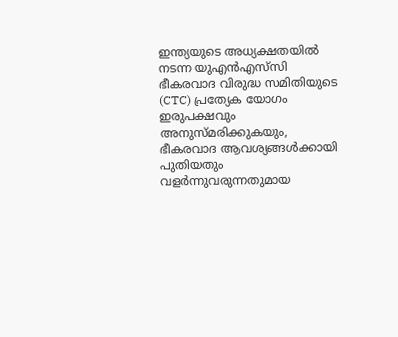ഇന്ത്യയുടെ അധ്യക്ഷതയിൽ നടന്ന യുഎൻഎസ്‌സി ഭീകരവാദ വിരുദ്ധ സമിതിയുടെ (CTC) പ്രത്യേക യോഗം ഇരുപക്ഷവും അനുസ്മരിക്കുകയും, ഭീകരവാദ ആവശ്യങ്ങൾക്കായി പുതിയതും വളർന്നുവരുന്നതുമായ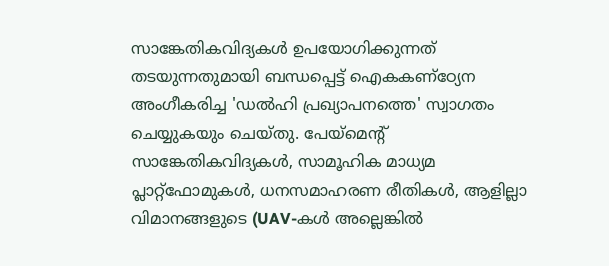സാങ്കേതികവിദ്യകൾ ഉപയോഗിക്കുന്നത് തടയുന്നതുമായി ബന്ധപ്പെട്ട് ഐകകണ്ഠ്യേന അംഗീകരിച്ച 'ഡൽഹി പ്രഖ്യാപനത്തെ' സ്വാഗതം ചെയ്യുകയും ചെയ്തു. പേയ്‌മെന്റ് സാങ്കേതികവിദ്യകൾ, സാമൂഹിക മാധ്യമ പ്ലാറ്റ്‌ഫോമുകൾ, ധനസമാഹരണ രീതികൾ, ആളില്ലാ വിമാനങ്ങളുടെ (UAV-കൾ അല്ലെങ്കിൽ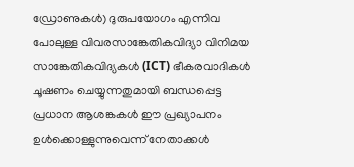ഡ്രോണുകൾ) ദുരുപയോഗം എന്നിവ പോലുള്ള വിവരസാങ്കേതികവിദ്യാ വിനിമയ സാങ്കേതികവിദ്യകൾ (ICT) ഭീകരവാദികൾ ചൂഷണം ചെയ്യുന്നതുമായി ബന്ധപ്പെട്ട പ്രധാന ആശങ്കകൾ ഈ പ്രഖ്യാപനം ഉൾക്കൊള്ളുന്നുവെന്ന് നേതാക്കൾ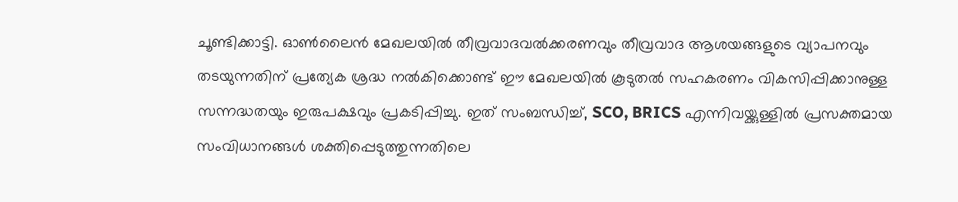ചൂണ്ടിക്കാട്ടി. ഓൺ‌ലൈൻ മേഖലയിൽ തീവ്രവാദവൽക്കരണവും തീവ്രവാദ ആശയങ്ങളുടെ വ്യാപനവും തടയുന്നതിന് പ്രത്യേക ശ്രദ്ധ നൽകിക്കൊണ്ട് ഈ മേഖലയിൽ കൂടുതൽ സഹകരണം വികസിപ്പിക്കാനുള്ള സന്നദ്ധതയും ഇരുപക്ഷവും പ്രകടിപ്പിച്ചു. ഇത് സംബന്ധിച്ച്, SCO, BRICS എന്നിവയ്ക്കുള്ളിൽ പ്രസക്തമായ സംവിധാനങ്ങൾ ശക്തിപ്പെടുത്തുന്നതിലെ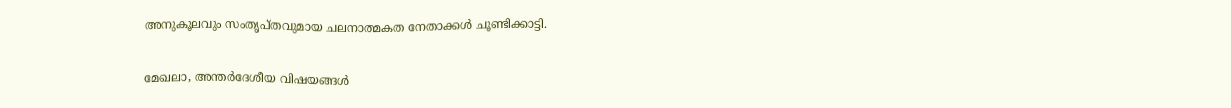അനുകൂലവും സംതൃപ്തവുമായ ചലനാത്മകത നേതാക്കൾ ചൂണ്ടിക്കാട്ടി.

മേഖലാ, അന്തർദേശീയ വിഷയങ്ങൾ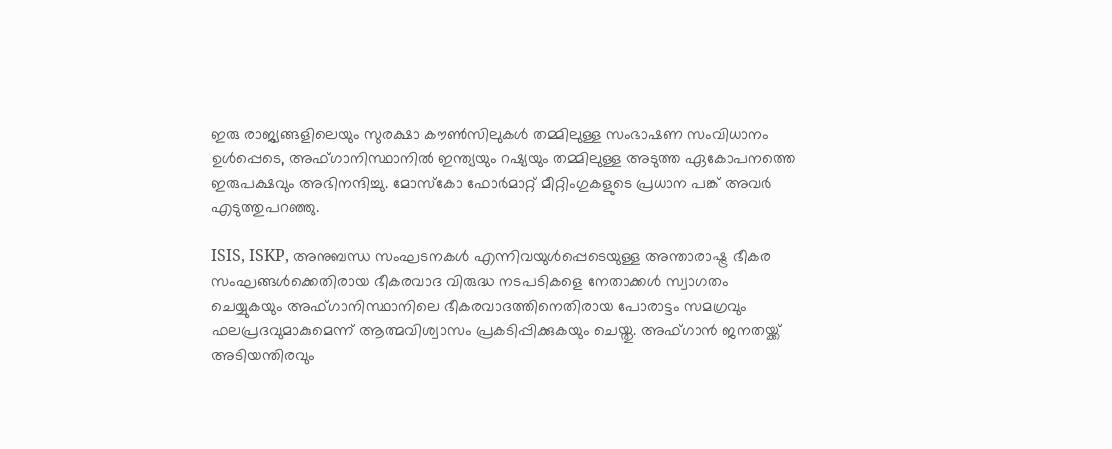ഇരു രാജ്യങ്ങളിലെയും സുരക്ഷാ കൗൺസിലുകൾ തമ്മിലുള്ള സംഭാഷണ സംവിധാനം ഉൾപ്പെടെ, അഫ്ഗാനിസ്ഥാനിൽ ഇന്ത്യയും റഷ്യയും തമ്മിലുള്ള അടുത്ത ഏകോപനത്തെ ഇരുപക്ഷവും അഭിനന്ദിച്ചു. മോസ്കോ ഫോർമാറ്റ് മീറ്റിംഗുകളുടെ പ്രധാന പങ്ക് അവർ എടുത്തുപറഞ്ഞു.

ISIS, ISKP, അനുബന്ധ സംഘടനകൾ എന്നിവയുൾപ്പെടെയുള്ള അന്താരാഷ്ട്ര ഭീകര സംഘങ്ങൾക്കെതിരായ ഭീകരവാദ വിരുദ്ധ നടപടികളെ നേതാക്കൾ സ്വാഗതം ചെയ്യുകയും അഫ്ഗാനിസ്ഥാനിലെ ഭീകരവാദത്തിനെതിരായ പോരാട്ടം സമഗ്രവും ഫലപ്രദവുമാകുമെന്ന് ആത്മവിശ്വാസം പ്രകടിപ്പിക്കുകയും ചെയ്തു. അഫ്ഗാൻ ജനതയ്ക്ക് അടിയന്തിരവും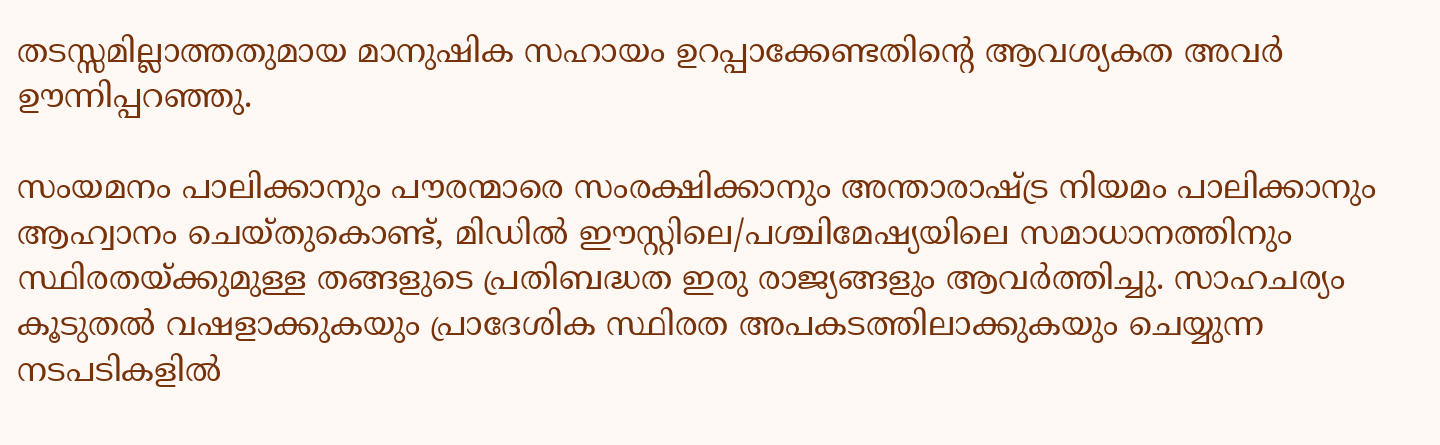തടസ്സമില്ലാത്തതുമായ മാനുഷിക സഹായം ഉറപ്പാക്കേണ്ടതിന്റെ ആവശ്യകത അവർ ഊന്നിപ്പറഞ്ഞു.

സംയമനം പാലിക്കാനും പൗരന്മാരെ സംരക്ഷിക്കാനും അന്താരാഷ്ട്ര നിയമം പാലിക്കാനും ആഹ്വാനം ചെയ്തുകൊണ്ട്, മിഡിൽ ഈസ്റ്റിലെ/പശ്ചിമേഷ്യയിലെ സമാധാനത്തിനും സ്ഥിരതയ്ക്കുമുള്ള തങ്ങളുടെ പ്രതിബദ്ധത ഇരു രാജ്യങ്ങളും ആവർത്തിച്ചു. സാഹചര്യം കൂടുതൽ വഷളാക്കുകയും പ്രാദേശിക സ്ഥിരത അപകടത്തിലാക്കുകയും ചെയ്യുന്ന നടപടികളിൽ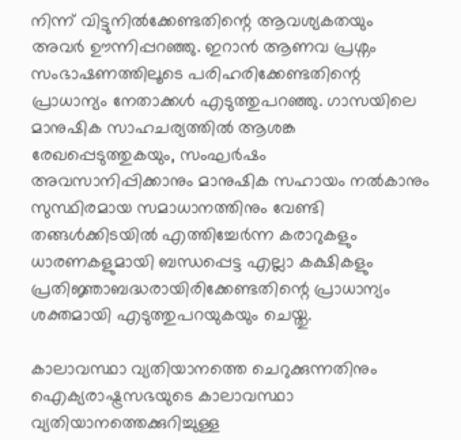നിന്ന് വിട്ടുനിൽക്കേണ്ടതിന്റെ ആവശ്യകതയും അവർ ഊന്നിപ്പറഞ്ഞു. ഇറാൻ ആണവ പ്രശ്നം സംഭാഷണത്തിലൂടെ പരിഹരിക്കേണ്ടതിന്റെ പ്രാധാന്യം നേതാക്കൾ എടുത്തുപറഞ്ഞു. ഗാസയിലെ മാനുഷിക സാഹചര്യത്തിൽ ആശങ്ക രേഖപ്പെടുത്തുകയും, സംഘർഷം അവസാനിപ്പിക്കാനും മാനുഷിക സഹായം നൽകാനും സുസ്ഥിരമായ സമാധാനത്തിനും വേണ്ടി തങ്ങൾക്കിടയിൽ എത്തിച്ചേർന്ന കരാറുകളും ധാരണകളുമായി ബന്ധപ്പെട്ട എല്ലാ കക്ഷികളും പ്രതിജ്ഞാബദ്ധരായിരിക്കേണ്ടതിന്റെ പ്രാധാന്യം ശക്തമായി എടുത്തുപറയുകയും ചെയ്തു.

കാലാവസ്ഥാ വ്യതിയാനത്തെ ചെറുക്കുന്നതിനും ഐക്യരാഷ്ട്രസഭയുടെ കാലാവസ്ഥാ വ്യതിയാനത്തെക്കുറിച്ചുള്ള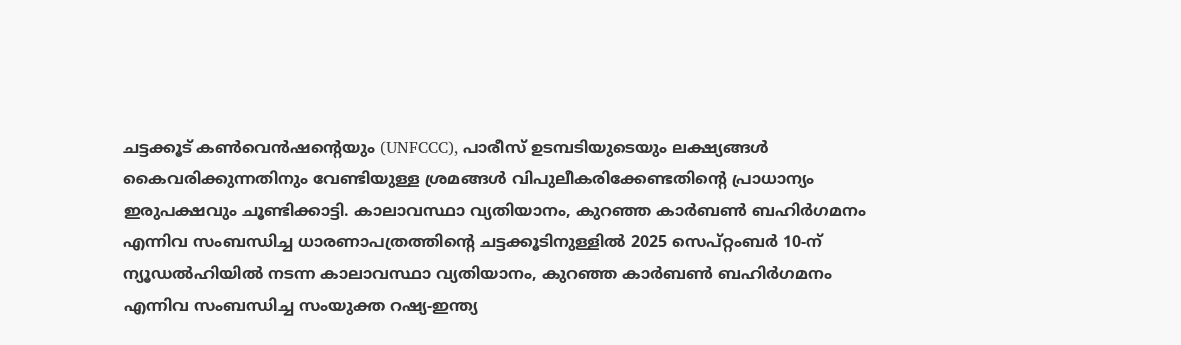ചട്ടക്കൂട് കൺവെൻഷന്റെയും (UNFCCC), പാരീസ് ഉടമ്പടിയുടെയും ലക്ഷ്യങ്ങൾ കൈവരിക്കുന്നതിനും വേണ്ടിയുള്ള ശ്രമങ്ങൾ വിപുലീകരിക്കേണ്ടതിന്റെ പ്രാധാന്യം ഇരുപക്ഷവും ചൂണ്ടിക്കാട്ടി. കാലാവസ്ഥാ വ്യതിയാനം, കുറഞ്ഞ കാർബൺ ബഹിർഗമനം എന്നിവ സംബന്ധിച്ച ധാരണാപത്രത്തിന്റെ ചട്ടക്കൂടിനുള്ളിൽ 2025 സെപ്റ്റംബർ 10-ന് ന്യൂഡൽഹിയിൽ നടന്ന കാലാവസ്ഥാ വ്യതിയാനം, കുറഞ്ഞ കാർബൺ ബഹിർഗമനം എന്നിവ സംബന്ധിച്ച സംയുക്ത റഷ്യ-ഇന്ത്യ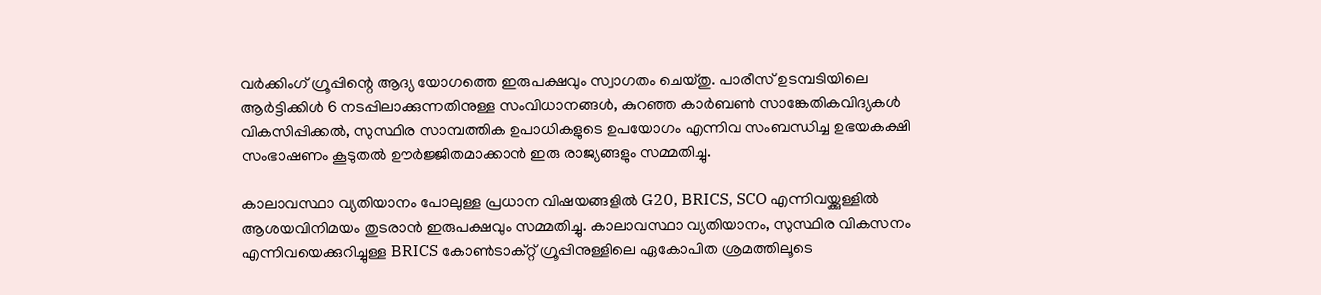വർക്കിംഗ് ഗ്രൂപ്പിന്റെ ആദ്യ യോഗത്തെ ഇരുപക്ഷവും സ്വാഗതം ചെയ്തു. പാരീസ് ഉടമ്പടിയിലെ ആർട്ടിക്കിൾ 6 നടപ്പിലാക്കുന്നതിനുള്ള സംവിധാനങ്ങൾ, കുറഞ്ഞ കാർബൺ സാങ്കേതികവിദ്യകൾ വികസിപ്പിക്കൽ, സുസ്ഥിര സാമ്പത്തിക ഉപാധികളുടെ ഉപയോഗം എന്നിവ സംബന്ധിച്ച ഉഭയകക്ഷി സംഭാഷണം കൂടുതൽ ഊർജ്ജിതമാക്കാൻ ഇരു രാജ്യങ്ങളും സമ്മതിച്ചു.

കാലാവസ്ഥാ വ്യതിയാനം പോലുള്ള പ്രധാന വിഷയങ്ങളിൽ G20, BRICS, SCO എന്നിവയ്ക്കുള്ളിൽ ആശയവിനിമയം തുടരാൻ ഇരുപക്ഷവും സമ്മതിച്ചു. കാലാവസ്ഥാ വ്യതിയാനം, സുസ്ഥിര വികസനം എന്നിവയെക്കുറിച്ചുള്ള BRICS കോൺടാക്റ്റ് ഗ്രൂപ്പിനുള്ളിലെ ഏകോപിത ശ്രമത്തിലൂടെ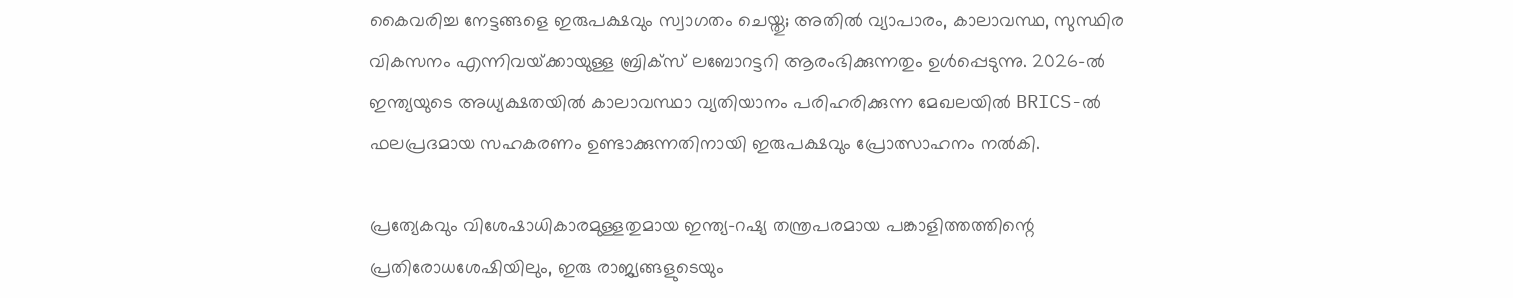കൈവരിച്ച നേട്ടങ്ങളെ ഇരുപക്ഷവും സ്വാഗതം ചെയ്തു; അതിൽ വ്യാപാരം, കാലാവസ്ഥ, സുസ്ഥിര വികസനം എന്നിവയ്‌ക്കായുള്ള ബ്രിക്‌സ് ലബോറട്ടറി ആരംഭിക്കുന്നതും ഉൾപ്പെടുന്നു. 2026-ൽ ഇന്ത്യയുടെ അധ്യക്ഷതയിൽ കാലാവസ്ഥാ വ്യതിയാനം പരിഹരിക്കുന്ന മേഖലയിൽ BRICS-ൽ ഫലപ്രദമായ സഹകരണം ഉണ്ടാക്കുന്നതിനായി ഇരുപക്ഷവും പ്രോത്സാഹനം നൽകി.

പ്രത്യേകവും വിശേഷാധികാരമുള്ളതുമായ ഇന്ത്യ-റഷ്യ തന്ത്രപരമായ പങ്കാളിത്തത്തിന്റെ പ്രതിരോധശേഷിയിലും, ഇരു രാജ്യങ്ങളുടെയും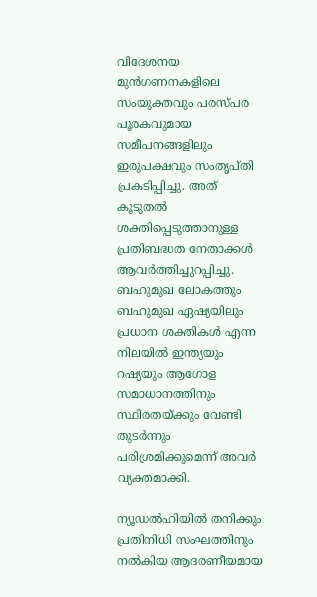വിദേശനയ മുൻഗണനകളിലെ സംയുക്തവും പരസ്പര പൂരകവുമായ സമീപനങ്ങളിലും ഇരുപക്ഷവും സംതൃപ്തി പ്രകടിപ്പിച്ചു. അത് കൂടുതൽ ശക്തിപ്പെടുത്താനുള്ള പ്രതിബദ്ധത നേതാക്കൾ ആവർത്തിച്ചുറപ്പിച്ചു. ബഹുമുഖ ലോകത്തും ബഹുമുഖ ഏഷ്യയിലും പ്രധാന ശക്തികൾ എന്ന നിലയിൽ ഇന്ത്യയും റഷ്യയും ആഗോള സമാധാനത്തിനും സ്ഥിരതയ്ക്കും വേണ്ടി തുടർന്നും പരിശ്രമിക്കുമെന്ന് അവർ വ്യക്തമാക്കി.

ന്യൂഡൽഹിയിൽ തനിക്കും പ്രതിനിധി സംഘത്തിനും നൽകിയ ആദരണീയമായ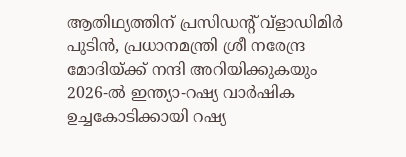ആതിഥ്യത്തിന് പ്രസിഡന്റ് വ്‌ളാഡിമിർ പുടിൻ, പ്രധാനമന്ത്രി ശ്രീ നരേന്ദ്ര മോദിയ്ക്ക് നന്ദി അറിയിക്കുകയും 2026-ൽ ഇന്ത്യാ-റഷ്യ വാർഷിക ഉച്ചകോടിക്കായി റഷ്യ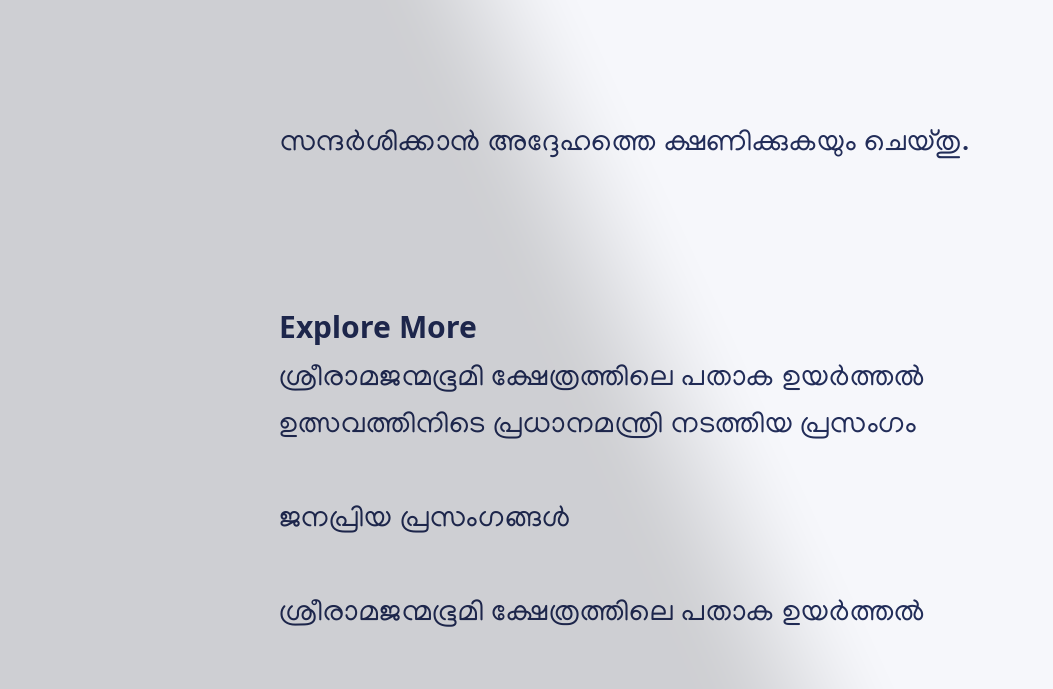സന്ദർശിക്കാൻ അദ്ദേഹത്തെ ക്ഷണിക്കുകയും ചെയ്തു.



Explore More
ശ്രീരാമജന്മഭൂമി ക്ഷേത്രത്തിലെ പതാക ഉയർത്തൽ ഉത്സവത്തിനിടെ പ്രധാനമന്ത്രി നടത്തിയ പ്രസംഗം

ജനപ്രിയ പ്രസംഗങ്ങൾ

ശ്രീരാമജന്മഭൂമി ക്ഷേത്രത്തിലെ പതാക ഉയർത്തൽ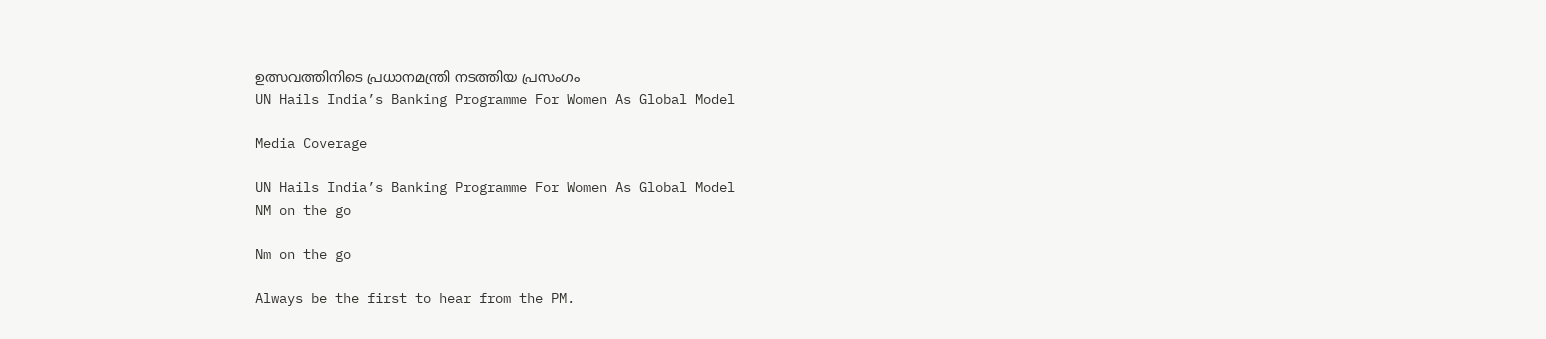ഉത്സവത്തിനിടെ പ്രധാനമന്ത്രി നടത്തിയ പ്രസംഗം
UN Hails India’s Banking Programme For Women As Global Model

Media Coverage

UN Hails India’s Banking Programme For Women As Global Model
NM on the go

Nm on the go

Always be the first to hear from the PM.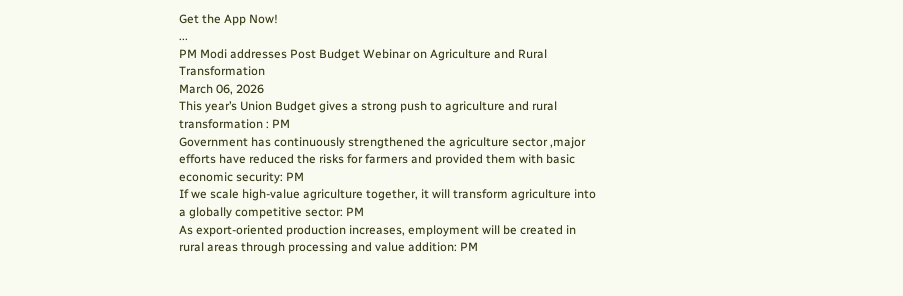Get the App Now!
...
PM Modi addresses Post Budget Webinar on Agriculture and Rural Transformation
March 06, 2026
This year’s Union Budget gives a strong push to agriculture and rural transformation : PM
Government has continuously strengthened the agriculture sector ,major efforts have reduced the risks for farmers and provided them with basic economic security: PM
If we scale high-value agriculture together, it will transform agriculture into a globally competitive sector: PM
As export-oriented production increases, employment will be created in rural areas through processing and value addition: PM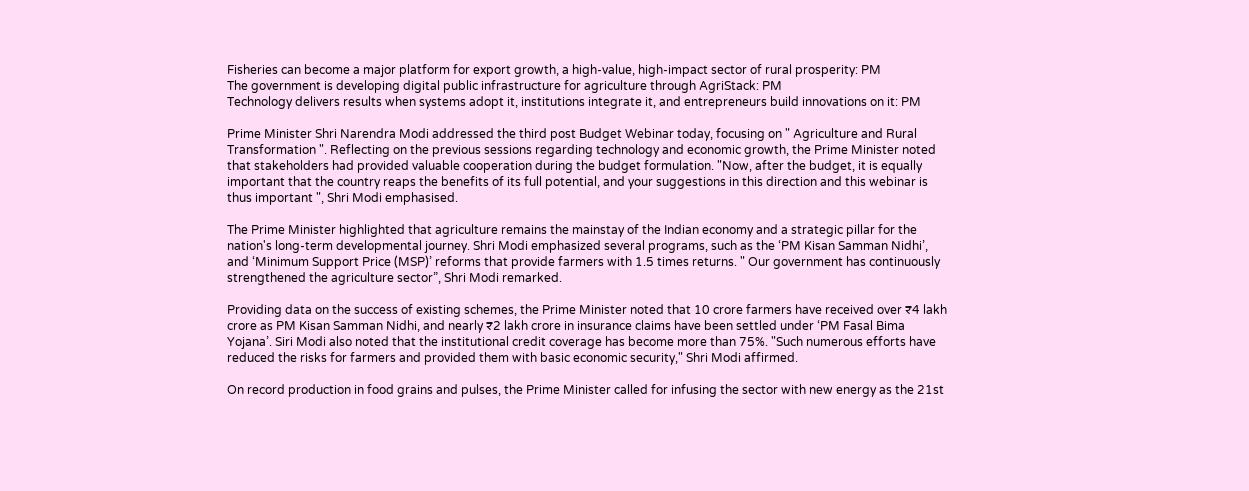Fisheries can become a major platform for export growth, a high-value, high-impact sector of rural prosperity: PM
The government is developing digital public infrastructure for agriculture through AgriStack: PM
Technology delivers results when systems adopt it, institutions integrate it, and entrepreneurs build innovations on it: PM

Prime Minister Shri Narendra Modi addressed the third post Budget Webinar today, focusing on " Agriculture and Rural Transformation ". Reflecting on the previous sessions regarding technology and economic growth, the Prime Minister noted that stakeholders had provided valuable cooperation during the budget formulation. "Now, after the budget, it is equally important that the country reaps the benefits of its full potential, and your suggestions in this direction and this webinar is thus important ", Shri Modi emphasised.

The Prime Minister highlighted that agriculture remains the mainstay of the Indian economy and a strategic pillar for the nation's long-term developmental journey. Shri Modi emphasized several programs, such as the ‘PM Kisan Samman Nidhi’, and ‘Minimum Support Price (MSP)’ reforms that provide farmers with 1.5 times returns. " Our government has continuously strengthened the agriculture sector”, Shri Modi remarked.

Providing data on the success of existing schemes, the Prime Minister noted that 10 crore farmers have received over ₹4 lakh crore as PM Kisan Samman Nidhi, and nearly ₹2 lakh crore in insurance claims have been settled under ‘PM Fasal Bima Yojana’. Siri Modi also noted that the institutional credit coverage has become more than 75%. "Such numerous efforts have reduced the risks for farmers and provided them with basic economic security," Shri Modi affirmed.

On record production in food grains and pulses, the Prime Minister called for infusing the sector with new energy as the 21st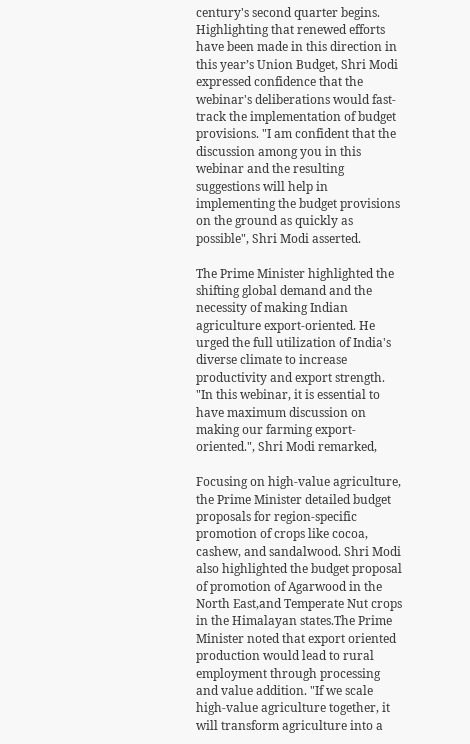century's second quarter begins. Highlighting that renewed efforts have been made in this direction in this year’s Union Budget, Shri Modi expressed confidence that the webinar's deliberations would fast-track the implementation of budget provisions. "I am confident that the discussion among you in this webinar and the resulting suggestions will help in implementing the budget provisions on the ground as quickly as possible", Shri Modi asserted.

The Prime Minister highlighted the shifting global demand and the necessity of making Indian agriculture export-oriented. He urged the full utilization of India's diverse climate to increase productivity and export strength. "In this webinar, it is essential to have maximum discussion on making our farming export-oriented.", Shri Modi remarked,

Focusing on high-value agriculture, the Prime Minister detailed budget proposals for region-specific promotion of crops like cocoa, cashew, and sandalwood. Shri Modi also highlighted the budget proposal of promotion of Agarwood in the North East,and Temperate Nut crops in the Himalayan states.The Prime Minister noted that export oriented production would lead to rural employment through processing and value addition. "If we scale high-value agriculture together, it will transform agriculture into a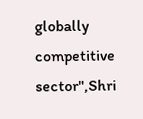globally competitive sector",Shri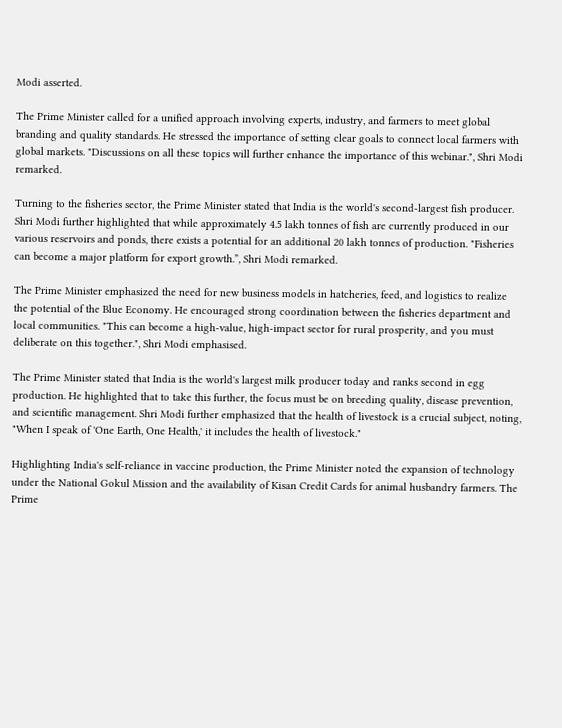Modi asserted.

The Prime Minister called for a unified approach involving experts, industry, and farmers to meet global branding and quality standards. He stressed the importance of setting clear goals to connect local farmers with global markets. "Discussions on all these topics will further enhance the importance of this webinar.", Shri Modi remarked.

Turning to the fisheries sector, the Prime Minister stated that India is the world's second-largest fish producer. Shri Modi further highlighted that while approximately 4.5 lakh tonnes of fish are currently produced in our various reservoirs and ponds, there exists a potential for an additional 20 lakh tonnes of production. "Fisheries can become a major platform for export growth.”, Shri Modi remarked.

The Prime Minister emphasized the need for new business models in hatcheries, feed, and logistics to realize the potential of the Blue Economy. He encouraged strong coordination between the fisheries department and local communities. "This can become a high-value, high-impact sector for rural prosperity, and you must deliberate on this together.", Shri Modi emphasised.

The Prime Minister stated that India is the world's largest milk producer today and ranks second in egg production. He highlighted that to take this further, the focus must be on breeding quality, disease prevention, and scientific management. Shri Modi further emphasized that the health of livestock is a crucial subject, noting, "When I speak of 'One Earth, One Health,' it includes the health of livestock."

Highlighting India's self-reliance in vaccine production, the Prime Minister noted the expansion of technology under the National Gokul Mission and the availability of Kisan Credit Cards for animal husbandry farmers. The Prime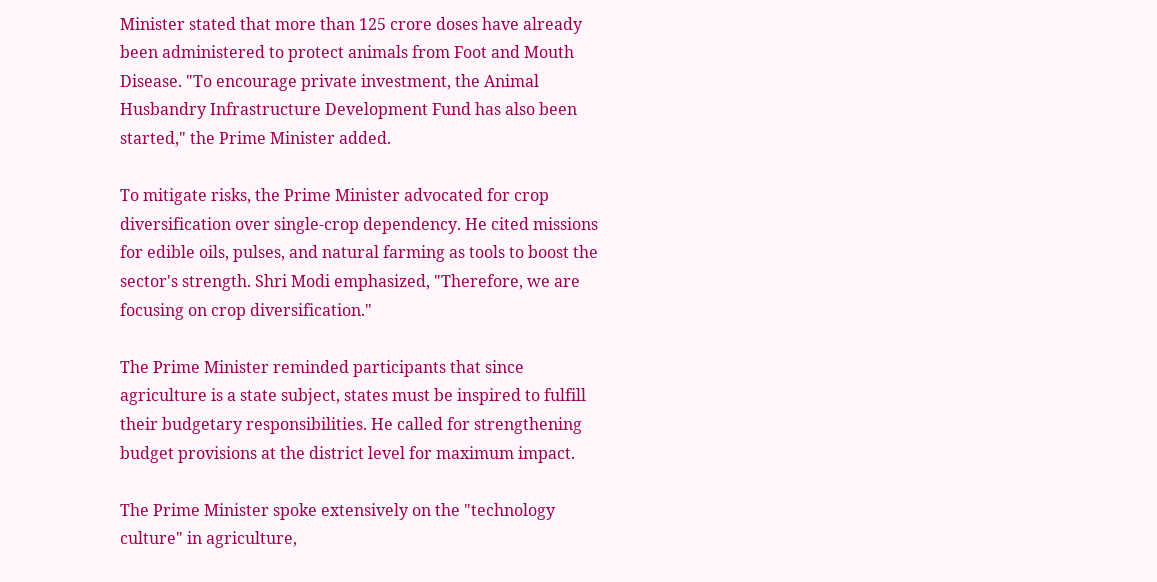Minister stated that more than 125 crore doses have already been administered to protect animals from Foot and Mouth Disease. "To encourage private investment, the Animal Husbandry Infrastructure Development Fund has also been started," the Prime Minister added.

To mitigate risks, the Prime Minister advocated for crop diversification over single-crop dependency. He cited missions for edible oils, pulses, and natural farming as tools to boost the sector's strength. Shri Modi emphasized, "Therefore, we are focusing on crop diversification."

The Prime Minister reminded participants that since agriculture is a state subject, states must be inspired to fulfill their budgetary responsibilities. He called for strengthening budget provisions at the district level for maximum impact.

The Prime Minister spoke extensively on the "technology culture" in agriculture,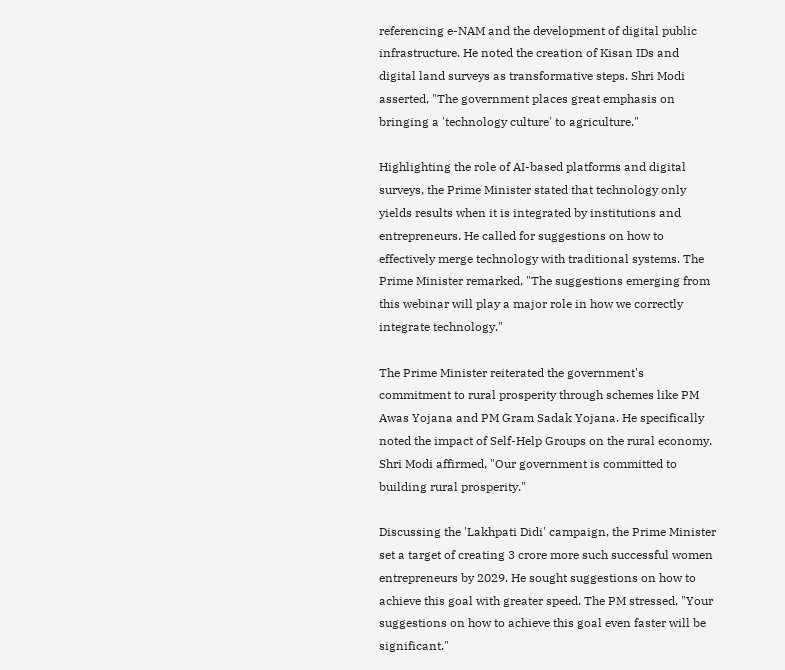referencing e-NAM and the development of digital public infrastructure. He noted the creation of Kisan IDs and digital land surveys as transformative steps. Shri Modi asserted, "The government places great emphasis on bringing a 'technology culture' to agriculture."

Highlighting the role of AI-based platforms and digital surveys, the Prime Minister stated that technology only yields results when it is integrated by institutions and entrepreneurs. He called for suggestions on how to effectively merge technology with traditional systems. The Prime Minister remarked, "The suggestions emerging from this webinar will play a major role in how we correctly integrate technology."

The Prime Minister reiterated the government's commitment to rural prosperity through schemes like PM Awas Yojana and PM Gram Sadak Yojana. He specifically noted the impact of Self-Help Groups on the rural economy. Shri Modi affirmed, "Our government is committed to building rural prosperity."

Discussing the 'Lakhpati Didi' campaign, the Prime Minister set a target of creating 3 crore more such successful women entrepreneurs by 2029. He sought suggestions on how to achieve this goal with greater speed. The PM stressed, "Your suggestions on how to achieve this goal even faster will be significant."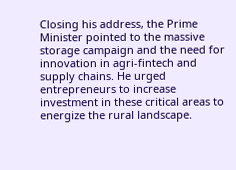Closing his address, the Prime Minister pointed to the massive storage campaign and the need for innovation in agri-fintech and supply chains. He urged entrepreneurs to increase investment in these critical areas to energize the rural landscape.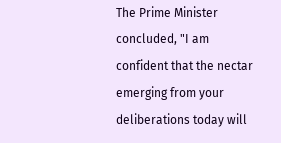The Prime Minister concluded, "I am confident that the nectar emerging from your deliberations today will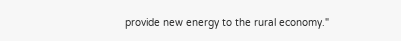provide new energy to the rural economy."